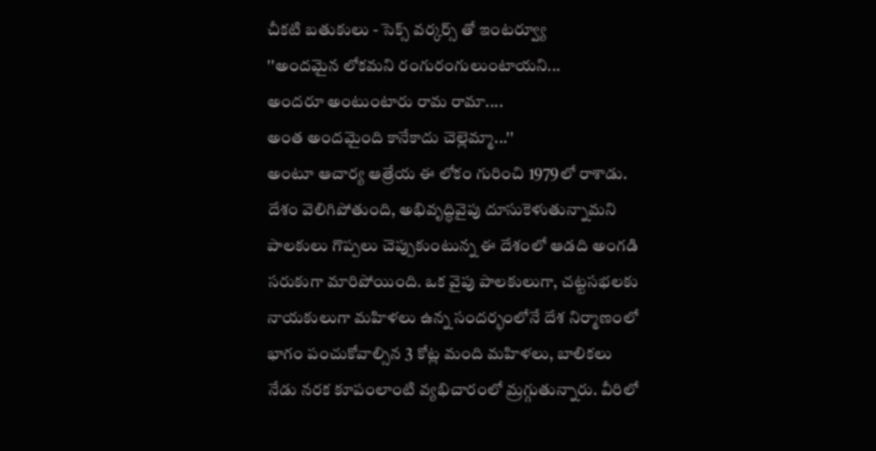చీకటి బతుకులు - సెక్స్ వర్కర్స్ తో ఇంటర్వ్యూ
''అందమైన లోకమని రంగురంగులుంటాయని...
అందరూ అంటుంటారు రామ రామా....
అంత అందమైంది కానేకాదు చెల్లెమ్మా...''
అంటూ ఆచార్య ఆత్రేయ ఈ లోకం గురించి 1979లో రాశాడు.
దేశం వెలిగిపోతుంది, అభివృద్ధివైపు దూసుకెళుతున్నామని పాలకులు గొప్పలు చెప్పుకుంటున్న ఈ దేశంలో ఆడది అంగడి సరుకుగా మారిపోయింది. ఒక వైపు పాలకులుగా, చట్టసభలకు నాయకులుగా మహిళలు ఉన్న సందర్భంలోనే దేశ నిర్మాణంలో భాగం పంచుకోవాల్సిన 3 కోట్ల మంది మహిళలు, బాలికలు నేడు నరక కూపంలాంటి వ్యభిచారంలో మ్రగ్గుతున్నారు. వీరిలో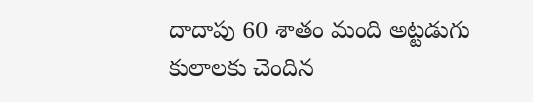దాదాపు 60 శాతం మంది అట్టడుగు కులాలకు చెందిన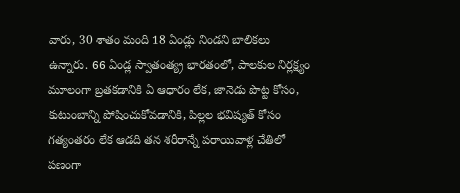వారు, 30 శాతం మంది 18 ఏండ్లు నిండని బాలికలు ఉన్నారు. 66 ఏండ్ల స్వాతంత్య్ర భారతంలో, పాలకుల నిర్లక్ష్యం మూలంగా బ్రతకడానికి ఏ ఆధారం లేక, జానెడు పొట్ట కోసం, కుటుంబాన్ని పోషించుకోవడానికి, పిల్లల భవిష్యత్ కోసం గత్యంతరం లేక ఆడది తన శరీరాన్నే పరాయివాళ్ల చేతిలో పణంగా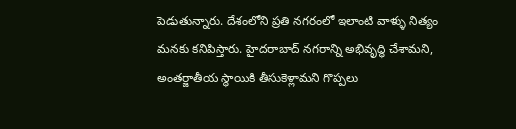పెడుతున్నారు. దేశంలోని ప్రతి నగరంలో ఇలాంటి వాళ్ళు నిత్యం మనకు కనిపిస్తారు. హైదరాబాద్ నగరాన్ని అభివృద్ధి చేశామని, అంతర్జాతీయ స్థాయికి తీసుకెళ్లామని గొప్పలు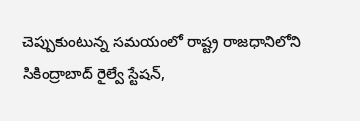చెప్పుకుంటున్న సమయంలో రాష్ట్ర రాజధానిలోని సికింద్రాబాద్ రైల్వే స్టేషన్,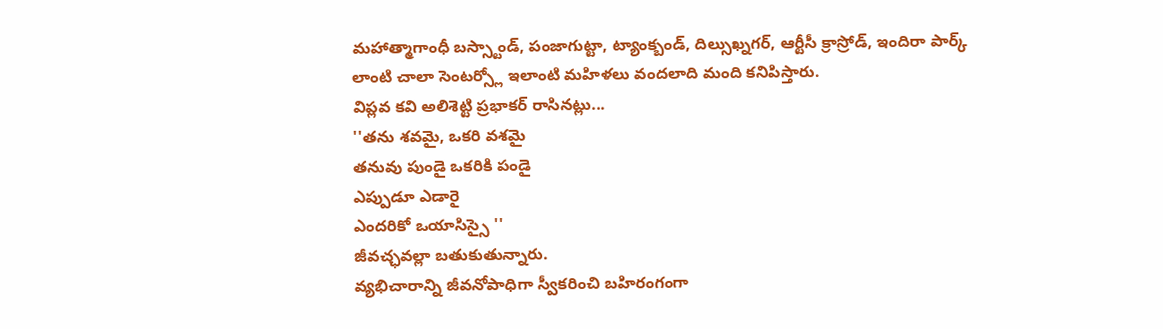మహాత్మాగాంధీ బస్స్టాండ్, పంజాగుట్టా, ట్యాంక్బండ్, దిల్సుఖ్నగర్, ఆర్టీసీ క్రాస్రోడ్, ఇందిరా పార్క్ లాంటి చాలా సెంటర్స్లో ఇలాంటి మహిళలు వందలాది మంది కనిపిస్తారు.
విప్లవ కవి అలిశెట్టి ప్రభాకర్ రాసినట్లు...
''తను శవమై, ఒకరి వశమై
తనువు పుండై ఒకరికి పండై
ఎప్పుడూ ఎడారై
ఎందరికో ఒయాసిస్సై ''
జీవచ్ఛవల్లా బతుకుతున్నారు.
వ్యభిచారాన్ని జీవనోపాధిగా స్వీకరించి బహిరంగంగా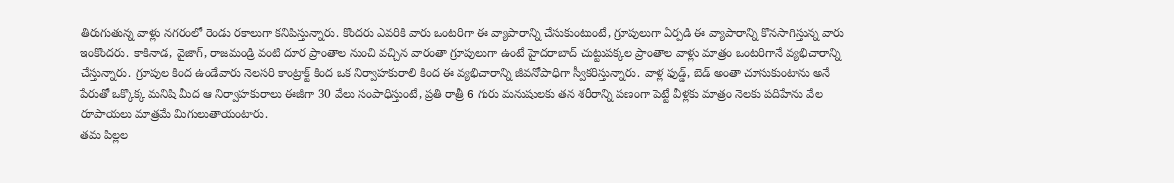తిరుగుతున్న వాళ్లు నగరంలో రెండు రకాలుగా కనిపిస్తున్నారు. కొందరు ఎవరికి వారు ఒంటరిగా ఈ వ్యాపారాన్ని చేసుకుంటుంటే, గ్రూపులుగా ఏర్పడి ఈ వ్యాపారాన్ని కొనసాగిస్తున్న వారు ఇంకొందరు. కాకినాడ, వైజాగ్, రాజమండ్రి వంటి దూర ప్రాంతాల నుంచి వచ్చిన వారంతా గ్రూపులుగా ఉంటే హైదరాబాద్ చుట్టుపక్కల ప్రాంతాల వాళ్లు మాత్రం ఒంటరిగానే వ్యభిచారాన్ని చేస్తున్నారు. గ్రూపుల కింద ఉండేవారు నెలసరి కాంట్రాక్ట్ కింద ఒక నిర్వాహకురాలి కింద ఈ వ్యభిచారాన్ని జీవనోపాధిగా స్వీకరిస్తున్నారు. వాళ్ల ఫుడ్డ్, బెడ్ అంతా చూసుకుంటాను అనే పేరుతో ఒక్కొక్క మనిషి మీద ఆ నిర్వాహకురాలు ఈజీగా 30 వేలు సంపాధిస్తుంటే, ప్రతి రాత్రీ 6 గురు మనుషులకు తన శరీరాన్ని పణంగా పెట్టే వీళ్లకు మాత్రం నెలకు పదిహేను వేల రూపాయలు మాత్రమే మిగులుతాయంటారు.
తమ పిల్లల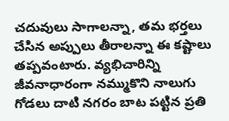చదువులు సాగాలన్నా, తమ భర్తలు చేసిన అప్పులు తీరాలన్నా ఈ కష్టాలు తప్పవంటారు. వ్యభిచారిన్ని జీవనాధారంగా నమ్ముకొని నాలుగు గోడలు దాటి నగరం బాట పట్టిన ప్రతి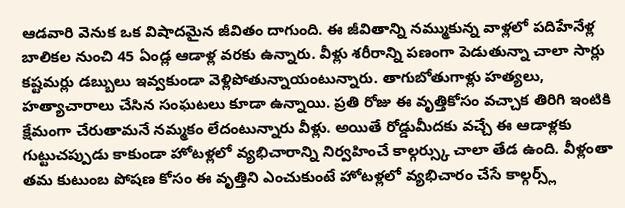ఆడవారి వెనుక ఒక విషాదమైన జీవితం దాగుంది. ఈ జీవితాన్ని నమ్ముకున్న వాళ్లలో పదిహేనేళ్ల బాలికల నుంచి 45 ఏండ్ల ఆడాళ్ల వరకు ఉన్నారు. వీళ్లు శరీరాన్ని పణంగా పెడుతున్నా చాలా సార్లు కష్టమర్లు డబ్బులు ఇవ్వకుండా వెళ్లిపోతున్నాయంటున్నారు. తాగుబోతుగాళ్లు హత్యలు, హత్యాచారాలు చేసిన సంఘటలు కూడా ఉన్నాయి. ప్రతి రోజు ఈ వృత్తికోసం వచ్చాక తిరిగి ఇంటికి క్షేమంగా చేరుతామనే నమ్మకం లేదంటున్నారు వీళ్లు. అయితే రోడ్డుమీదకు వచ్చే ఈ ఆడాళ్లకు గుట్టుచప్పుడు కాకుండా హోటళ్లలో వ్యభిచారాన్ని నిర్వహించే కాల్గర్స్కు చాలా తేడ ఉంది. వీళ్లంతా తమ కుటుంబ పోషణ కోసం ఈ వృత్తిని ఎంచుకుంటే హోటళ్లలో వ్యభిచారం చేసే కాల్గర్స్ల్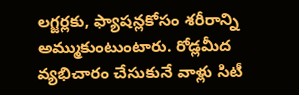లగ్జర్లకు, ఫ్యాషన్లకోసం శరీరాన్ని అమ్ముకుంటుంటారు. రోడ్లమీద వ్యభిచారం చేసుకునే వాళ్లు సిటీ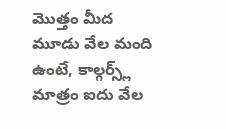మొత్తం మీద మూడు వేల మంది ఉంటే, కాల్గర్స్ల్ మాత్రం ఐదు వేల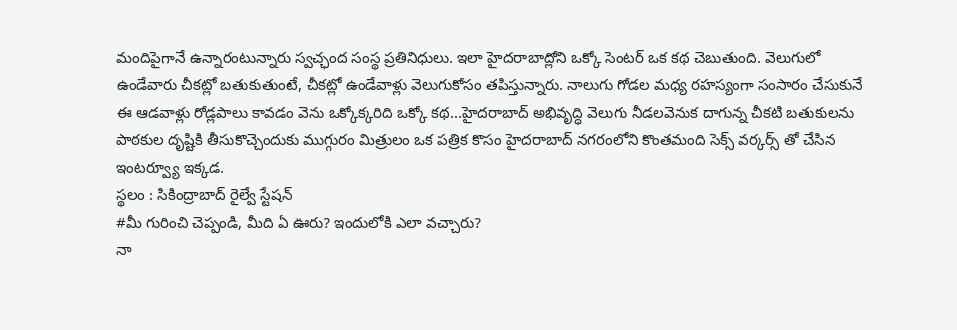మందిపైగానే ఉన్నారంటున్నారు స్వచ్ఛంద సంస్థ ప్రతినిధులు. ఇలా హైదరాబాద్లోని ఒక్కో సెంటర్ ఒక కథ చెబుతుంది. వెలుగులో ఉండేవారు చీకట్లో బతుకుతుంటే, చీకట్లో ఉండేవాళ్లు వెలుగుకోసం తపిస్తున్నారు. నాలుగు గోడల మధ్య రహస్యంగా సంసారం చేసుకునే ఈ ఆడవాళ్లు రోడ్లపాలు కావడం వెను ఒక్కోక్కరిది ఒక్కో కథ...హైదరాబాద్ అభివృద్ధి వెలుగు నీడలవెనుక దాగున్న చీకటి బతుకులను పాఠకుల దృష్టికి తీసుకొచ్చెందుకు ముగ్గురం మిత్రులం ఒక పత్రిక కొసం హైదరాబాద్ నగరంలోని కొంతమంది సెక్స్ వర్కర్స్ తో చేసిన ఇంటర్వ్యూ ఇక్కడ.
స్థలం : సికింద్రాబాద్ రైల్వే స్టేషన్
#మీ గురించి చెప్పండి, మీది ఏ ఊరు? ఇందులోకి ఎలా వచ్చారు?
నా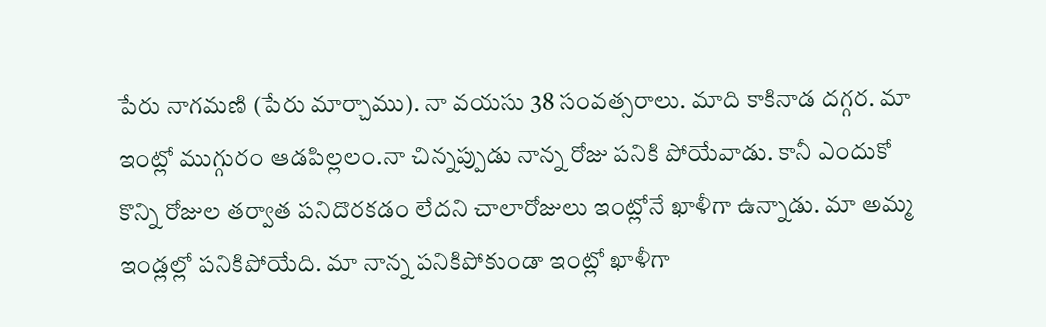పేరు నాగమణి (పేరు మార్చాము). నా వయసు 38 సంవత్సరాలు. మాది కాకినాడ దగ్గర. మా ఇంట్లో ముగ్గురం ఆడపిల్లలం.నా చిన్నప్పుడు నాన్న రోజు పనికి పోయేవాడు. కానీ ఎందుకో కొన్ని రోజుల తర్వాత పనిదొరకడం లేదని చాలారోజులు ఇంట్లోనే ఖాళీగా ఉన్నాడు. మా అమ్మ ఇండ్లల్లో పనికిపోయేది. మా నాన్న పనికిపోకుండా ఇంట్లో ఖాళీగా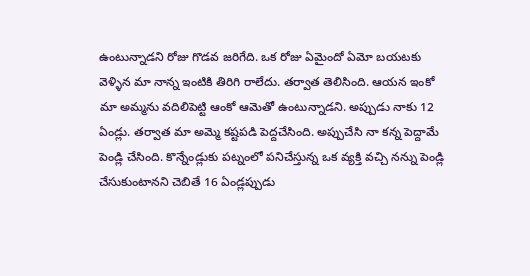ఉంటున్నాడని రోజు గొడవ జరిగేది. ఒక రోజు ఏమైందో ఏమో బయటకు వెళ్ళిన మా నాన్న ఇంటికి తిరిగి రాలేదు. తర్వాత తెలిసింది. ఆయన ఇంకో మా అమ్మను వదిలిపెట్టి ఆంకో ఆమెతో ఉంటున్నాడని. అప్పుడు నాకు 12 ఏండ్లు. తర్వాత మా అమ్మె కష్టపడి పెద్దచేసింది. అప్పుచేసి నా కన్న పెద్దామే పెండ్లి చేసింది. కొన్నేండ్లుకు పట్నంలో పనిచేస్తున్న ఒక వ్యక్తి వచ్చి నన్ను పెండ్లి చేసుకుంటానని చెబితే 16 ఏండ్లప్పుడు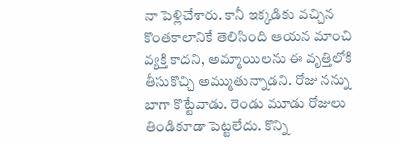నా పెళ్లిచేశారు. కానీ ఇక్కడికు వచ్చిన కొంతకాలానికే తెలిసింది ఆయన మాంచి వ్యక్తి కాదని, అమ్మాయిలను ఈ వృత్తిలోకి తీసుకొచ్చి అమ్ముతున్నాడని. రోజు నన్ను బాగా కొట్టేవాడు. రెండు మూడు రోజులు తిండికూడా పెట్టలేదు. కొన్ని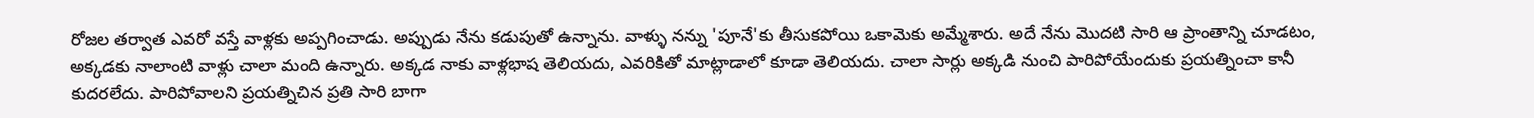రోజల తర్వాత ఎవరో వస్తే వాళ్లకు అప్పగించాడు. అప్పుడు నేను కడుపుతో ఉన్నాను. వాళ్ళు నన్ను 'పూనే'కు తీసుకపోయి ఒకామెకు అమ్మేశారు. అదే నేను మొదటి సారి ఆ ప్రాంతాన్ని చూడటం, అక్కడకు నాలాంటి వాళ్లు చాలా మంది ఉన్నారు. అక్కడ నాకు వాళ్లభాష తెలియదు, ఎవరికితో మాట్లాడాలో కూడా తెలియదు. చాలా సార్లు అక్కడి నుంచి పారిపోయేందుకు ప్రయత్నించా కానీ కుదరలేదు. పారిపోవాలని ప్రయత్నిచిన ప్రతి సారి బాగా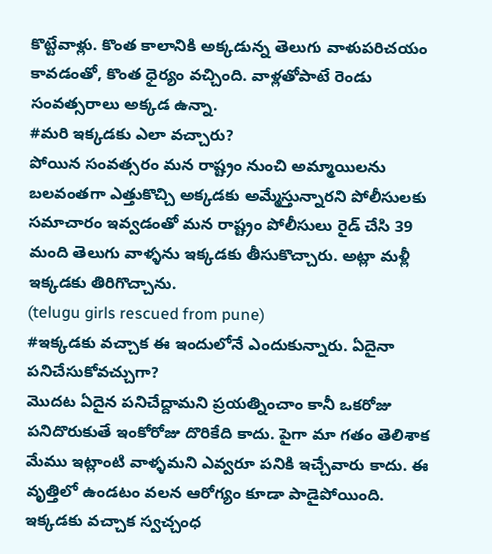కొట్టేవాళ్లు. కొంత కాలానికి అక్కడున్న తెలుగు వాళుపరిచయం కావడంతో, కొంత ధైర్యం వచ్చింది. వాళ్లతోపాటే రెండు సంవత్సరాలు అక్కడ ఉన్నా.
#మరి ఇక్కడకు ఎలా వచ్చారు?
పోయిన సంవత్సరం మన రాష్ట్రం నుంచి అమ్మాయిలను బలవంతగా ఎత్తుకొచ్చి అక్కడకు అమ్మేస్తున్నారని పోలీసులకు సమాచారం ఇవ్వడంతో మన రాష్ట్రం పోలీసులు రైడ్ చేసి 39 మంది తెలుగు వాళ్ళను ఇక్కడకు తీసుకొచ్చారు. అట్లా మళ్లీ ఇక్కడకు తిరిగొచ్చాను.
(telugu girls rescued from pune)
#ఇక్కడకు వచ్చాక ఈ ఇందులోనే ఎందుకున్నారు. ఏదైనా పనిచేసుకోవచ్చుగా?
మొదట ఏదైన పనిచేద్దామని ప్రయత్నించాం కానీ ఒకరోజు పనిదొరుకుతే ఇంకోరోజు దొరికేది కాదు. పైగా మా గతం తెలిశాక మేము ఇట్లాంటి వాళ్ళమని ఎవ్వరూ పనికి ఇచ్చేవారు కాదు. ఈ వృత్తిలో ఉండటం వలన ఆరోగ్యం కూడా పాడైపోయింది. ఇక్కడకు వచ్చాక స్వచ్చంధ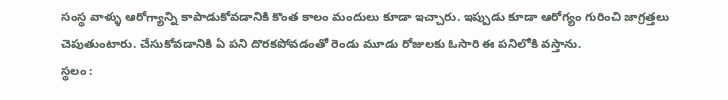సంస్థ వాళ్ళు ఆరోగ్యాన్ని కాపాడుకోవడానికి కొంత కాలం మందులు కూడా ఇచ్చారు. ఇప్పుడు కూడా ఆరోగ్యం గురించి జాగ్రత్తలు చెపుతుంటారు. చేసుకోవడానికి ఏ పని దొరకపోవడంతో రెండు మూడు రోజులకు ఓసారి ఈ పనిలోకి వస్తాను.
స్థలం :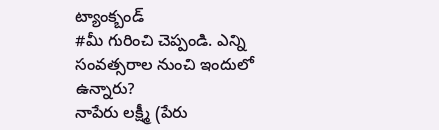ట్యాంక్బండ్
#మీ గురించి చెప్పండి. ఎన్ని సంవత్సరాల నుంచి ఇందులో ఉన్నారు?
నాపేరు లక్ష్మీ (పేరు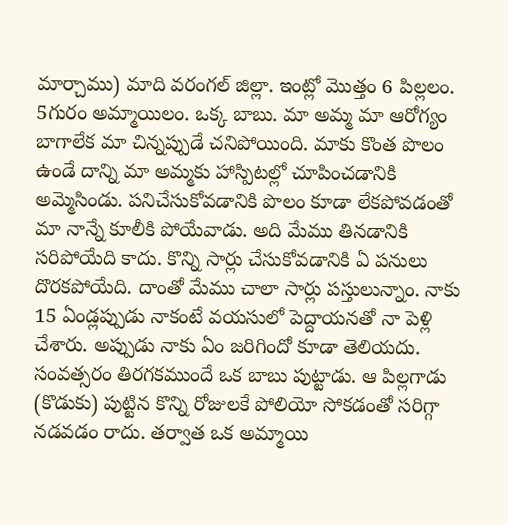మార్చాము) మాది వరంగల్ జిల్లా. ఇంట్లో మొత్తం 6 పిల్లలం. 5గురం అమ్మాయిలం. ఒక్క బాబు. మా అమ్మ మా ఆరోగ్యం బాగాలేక మా చిన్నప్పుడే చనిపోయింది. మాకు కొంత పొలం ఉండే దాన్ని మా అమ్మకు హాస్పిటల్లో చూపించడానికి అమ్మెసిండు. పనిచేసుకోవడానికి పొలం కూడా లేకపోవడంతో మా నాన్నే కూలీకి పోయేవాడు. అది మేము తినడానికి సరిపోయేది కాదు. కొన్ని సార్లు చేసుకోవడానికి ఏ పనులు దొరకపోయేది. దాంతో మేము చాలా సార్లు పస్తులున్నాం. నాకు 15 ఏండ్లప్పుడు నాకంటే వయసులో పెద్దాయనతో నా పెళ్లి చేశారు. అప్పుడు నాకు ఏం జరిగిందో కూడా తెలియదు. సంవత్సరం తిరగకముందే ఒక బాబు పుట్టాడు. ఆ పిల్లగాడు (కొడుకు) పుట్టిన కొన్ని రోజులకే పోలియో సోకడంతో సరిగ్గా నడవడం రాదు. తర్వాత ఒక అమ్మాయి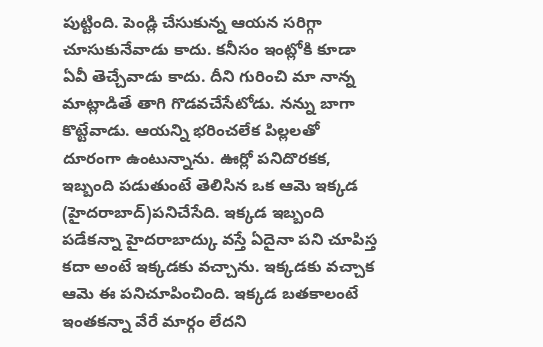పుట్టింది. పెండ్లి చేసుకున్న ఆయన సరిగ్గా చూసుకునేవాడు కాదు. కనీసం ఇంట్లోకి కూడా ఏవీ తెచ్చేవాడు కాదు. దీని గురించి మా నాన్న మాట్లాడితే తాగి గొడవచేసేటోడు. నన్ను బాగా కొట్టేవాడు. ఆయన్ని భరించలేక పిల్లలతో దూరంగా ఉంటున్నాను. ఊర్లో పనిదొరకక, ఇబ్బంది పడుతుంటే తెలిసిన ఒక ఆమె ఇక్కడ (హైదరాబాద్)పనిచేసేది. ఇక్కడ ఇబ్బంది పడేకన్నా హైదరాబాద్కు వస్తే ఏదైనా పని చూపిస్త కదా అంటే ఇక్కడకు వచ్చాను. ఇక్కడకు వచ్చాక ఆమె ఈ పనిచూపించింది. ఇక్కడ బతకాలంటే ఇంతకన్నా వేరే మార్గం లేదని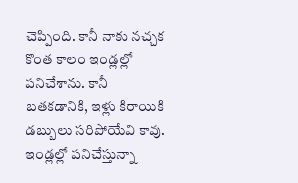చెప్పింది. కానీ నాకు నచ్చక కొంత కాలం ఇండ్లల్లో పనిచేశాను. కానీ బతకడానికి, ఇళ్లు కిరాయికి డబ్బులు సరిపోయేవి కావు. ఇండ్లల్లో పనిచేస్తున్నా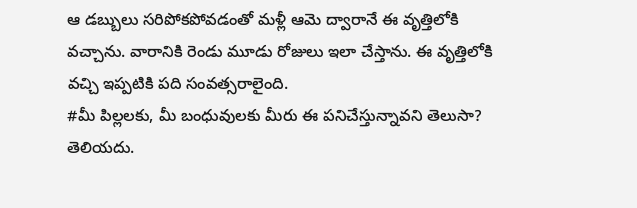ఆ డబ్బులు సరిపోకపోవడంతో మళ్లీ ఆమె ద్వారానే ఈ వృత్తిలోకి వచ్చాను. వారానికి రెండు మూడు రోజులు ఇలా చేస్తాను. ఈ వృత్తిలోకి వచ్చి ఇప్పటికి పది సంవత్సరాలైంది.
#మీ పిల్లలకు, మీ బంధువులకు మీరు ఈ పనిచేస్తున్నావని తెలుసా?
తెలియదు.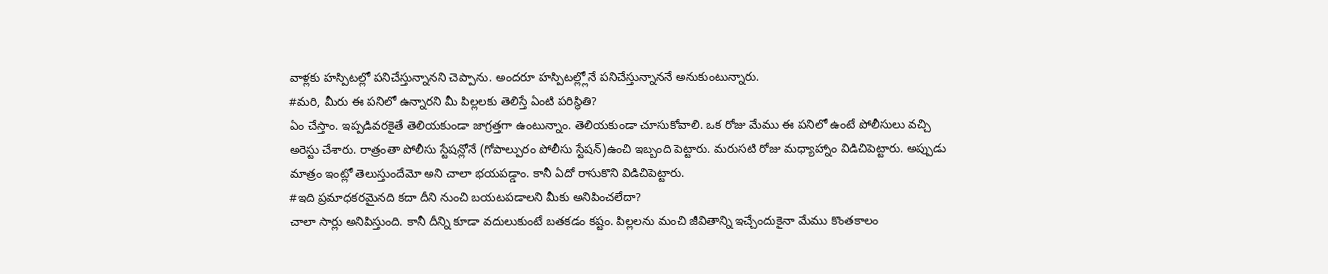వాళ్లకు హస్పిటల్లో పనిచేస్తున్నానని చెప్పాను. అందరూ హస్పిటల్ల్లోనే పనిచేస్తున్నాననే అనుకుంటున్నారు.
#మరి, మీరు ఈ పనిలో ఉన్నారని మీ పిల్లలకు తెలిస్తే ఏంటి పరిస్థితి?
ఏం చేస్తాం. ఇప్పడివరకైతే తెలియకుండా జాగ్రత్తగా ఉంటున్నాం. తెలియకుండా చూసుకోవాలి. ఒక రోజు మేము ఈ పనిలో ఉంటే పోలీసులు వచ్చి అరెస్టు చేశారు. రాత్రంతా పోలీసు స్టేషన్లోనే (గోపాల్పురం పోలీసు స్టేషన్)ఉంచి ఇబ్బంది పెట్టారు. మరుసటి రోజు మధ్యాహ్నాం విడిచిపెట్టారు. అప్పుడు మాత్రం ఇంట్లో తెలుస్తుందేమో అని చాలా భయపడ్డాం. కానీ ఏదో రాసుకొని విడిచిపెట్టారు.
#ఇది ప్రమాధకరమైనది కదా దీని నుంచి బయటపడాలని మీకు అనిపించలేదా?
చాలా సార్లు అనిపిస్తుంది. కానీ దీన్ని కూడా వదులుకుంటే బతకడం కష్టం. పిల్లలను మంచి జీవితాన్ని ఇచ్చేందుకైనా మేము కొంతకాలం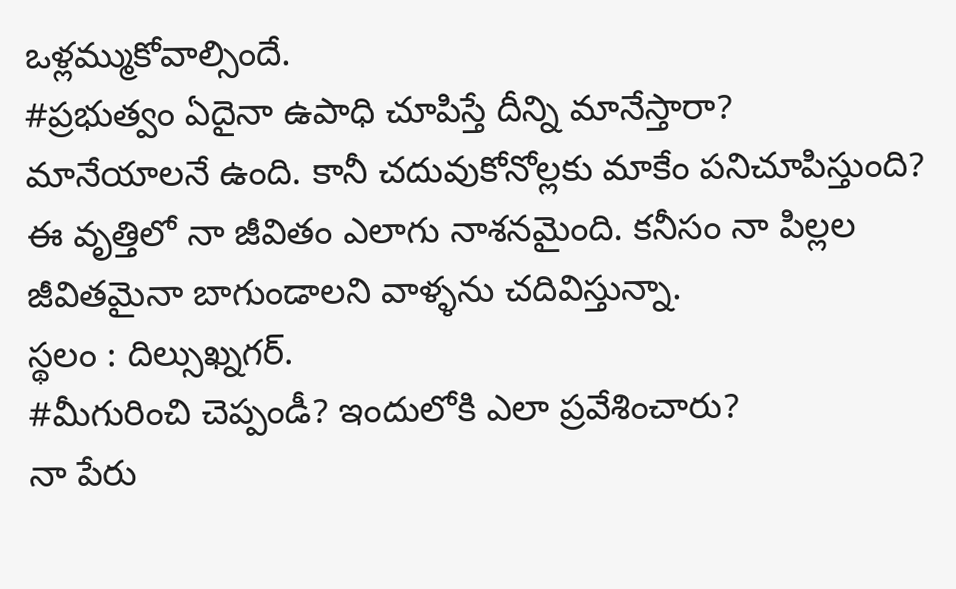ఒళ్లమ్ముకోవాల్సిందే.
#ప్రభుత్వం ఏదైనా ఉపాధి చూపిస్తే దీన్ని మానేస్తారా?
మానేయాలనే ఉంది. కానీ చదువుకోనోల్లకు మాకేం పనిచూపిస్తుంది? ఈ వృత్తిలో నా జీవితం ఎలాగు నాశనమైంది. కనీసం నా పిల్లల జీవితమైనా బాగుండాలని వాళ్ళను చదివిస్తున్నా.
స్థలం : దిల్సుఖ్నగర్.
#మీగురించి చెప్పండీ? ఇందులోకి ఎలా ప్రవేశించారు?
నా పేరు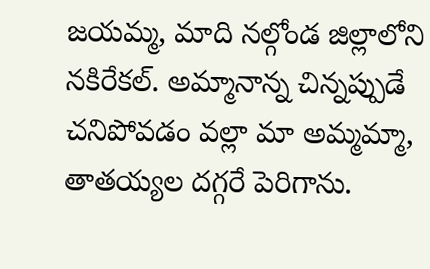జయమ్మ, మాది నల్గోండ జిల్లాలోని నకిరేకల్. అమ్మానాన్న చిన్నప్పుడే చనిపోవడం వల్లా మా అమ్మమ్మా, తాతయ్యల దగ్గరే పెరిగాను.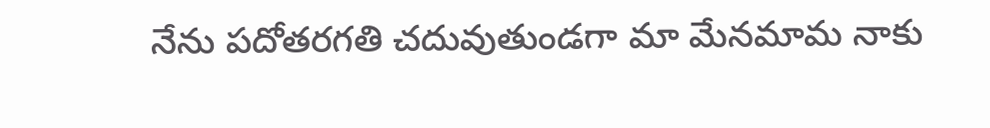నేను పదోతరగతి చదువుతుండగా మా మేనమామ నాకు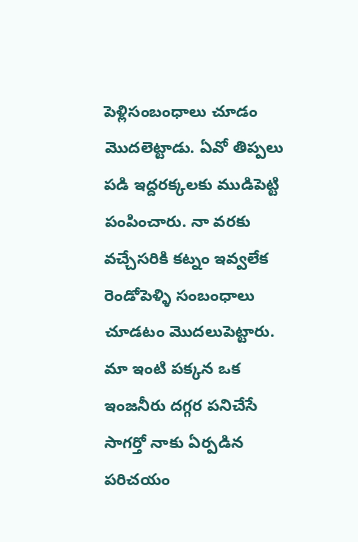పెళ్లిసంబంధాలు చూడం మొదలెట్టాడు. ఏవో తిప్పలు పడి ఇద్దరక్కలకు ముడిపెట్టి పంపించారు. నా వరకు వచ్చేసరికి కట్నం ఇవ్వలేక రెండోపెళ్ళి సంబంధాలు చూడటం మొదలుపెట్టారు. మా ఇంటి పక్కన ఒక ఇంజనీరు దగ్గర పనిచేసే సాగర్తో నాకు ఏర్పడిన పరిచయం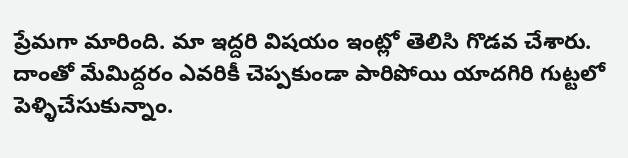ప్రేమగా మారింది. మా ఇద్దరి విషయం ఇంట్లో తెలిసి గొడవ చేశారు. దాంతో మేమిద్దరం ఎవరికీ చెప్పకుండా పారిపోయి యాదగిరి గుట్టలో పెళ్ళిచేసుకున్నాం.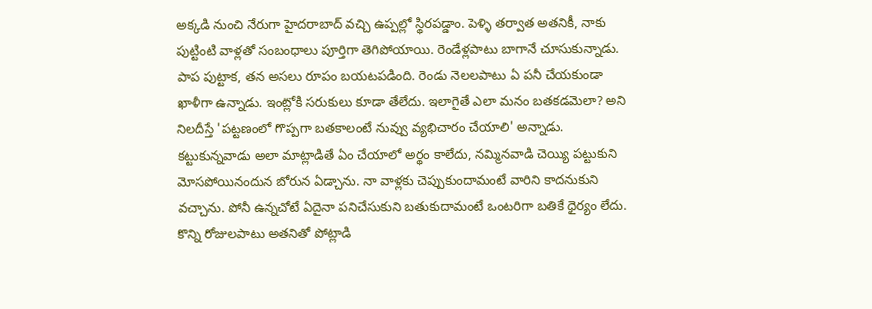అక్కడి నుంచి నేరుగా హైదరాబాద్ వచ్చి ఉప్పల్లో స్థిరపడ్డాం. పెళ్ళి తర్వాత అతనికీ, నాకు పుట్టింటి వాళ్లతో సంబంధాలు పూర్తిగా తెగిపోయాయి. రెండేళ్లపాటు బాగానే చూసుకున్నాడు. పాప పుట్టాక, తన అసలు రూపం బయటపడింది. రెండు నెలలపాటు ఏ పనీ చేయకుండా ఖాళీగా ఉన్నాడు. ఇంట్లోకి సరుకులు కూడా తేలేదు. ఇలాగైతే ఎలా మనం బతకడమెలా? అని నిలదీస్తే 'పట్టణంలో గొప్పగా బతకాలంటే నువ్వు వ్యభిచారం చేయాలి' అన్నాడు. కట్టుకున్నవాడు అలా మాట్లాడితే ఏం చేయాలో అర్థం కాలేదు, నమ్మినవాడి చెయ్యి పట్టుకుని మోసపోయినందున బోరున ఏడ్చాను. నా వాళ్లకు చెప్పుకుందామంటే వారిని కాదనుకుని వచ్చాను. పోనీ ఉన్నచోటే ఏదైనా పనిచేసుకుని బతుకుదామంటే ఒంటరిగా బతికే ధైర్యం లేదు. కొన్ని రోజులపాటు అతనితో పోట్లాడి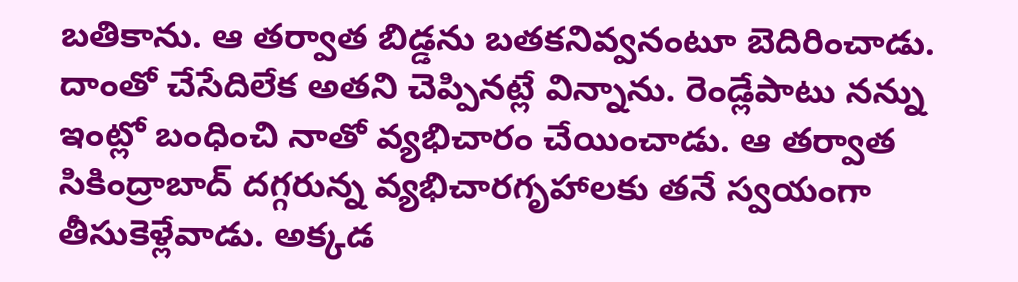బతికాను. ఆ తర్వాత బిడ్డను బతకనివ్వనంటూ బెదిరించాడు. దాంతో చేసేదిలేక అతని చెప్పినట్లే విన్నాను. రెండ్లేపాటు నన్ను ఇంట్లో బంధించి నాతో వ్యభిచారం చేయించాడు. ఆ తర్వాత సికింద్రాబాద్ దగ్గరున్న వ్యభిచారగృహాలకు తనే స్వయంగా తీసుకెళ్లేవాడు. అక్కడ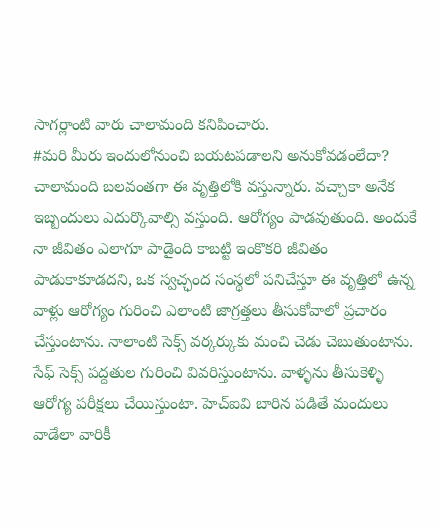సాగర్లాంటి వారు చాలామంది కనిపించారు.
#మరి మీరు ఇందులోనుంచి బయటపడాలని అనుకోవడంలేదా?
చాలామంది బలవంతగా ఈ వృత్తిలోకి వస్తున్నారు. వచ్చాకా అనేక ఇబ్బందులు ఎదుర్కొవాల్సి వస్తుంది. ఆరోగ్యం పాడవుతుంది. అందుకే నా జీవితం ఎలాగూ పాడైంది కాబట్టి ఇంకొకరి జీవితం పాడుకాకూడదని, ఒక స్వచ్ఛంద సంస్థలో పనిచేస్తూ ఈ వృత్తిలో ఉన్న వాళ్లు ఆరోగ్యం గురించి ఎలాంటి జాగ్రత్తలు తీసుకోవాలో ప్రచారం చేస్తుంటాను. నాలాంటి సెక్స్ వర్కర్కుకు మంచి చెడు చెబుతుంటాను. సేఫ్ సెక్స్ పద్దతుల గురించి వివరిస్తుంటాను. వాళ్ళను తీసుకెళ్ళి ఆరోగ్య పరీక్షలు చేయిస్తుంటా. హెచ్ఐవి బారిన పడితే మందులు వాడేలా వారికీ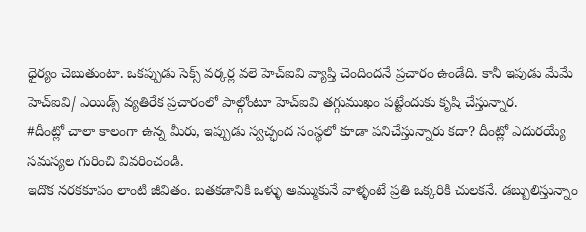ధైర్యం చెబుతుంటా. ఒకప్పుడు సెక్స్ వర్కర్ల వలె హెచ్ఐవి వ్యాప్తి చెందిందనే ప్రచారం ఉండేది. కానీ ఇపుడు మేమే హెచ్ఐవి/ ఎయిడ్స్ వ్యతిరేక ప్రచారంలో పాల్గోంటూ హెచ్ఐవి తగ్గుముఖం పట్టేందుకు కృషి చేస్తున్నార.
#దీంట్లో చాలా కాలంగా ఉన్న మీరు, ఇప్పుడు స్వచ్ఛంద సంస్థలో కూడా పనిచేస్తున్నారు కదా? దీంట్లో ఎదురయ్యే సమస్యల గురించి వివరించండి.
ఇదొక నరకకూపం లాంటి జీవితం. బతకడానికి ఒళ్ళు అమ్ముకునే వాళ్ళంటే ప్రతి ఒక్కరికి చులకనే. డబ్బులిస్తున్నాం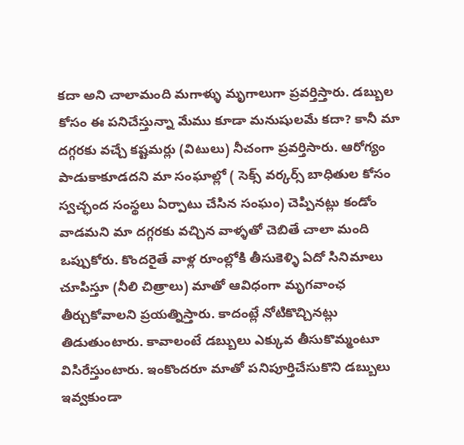కదా అని చాలామంది మగాళ్ళు మృగాలుగా ప్రవర్తిస్తారు. డబ్బుల కోసం ఈ పనిచేస్తున్నా మేము కూడా మనుషులమే కదా? కానీ మా దగ్గరకు వచ్చే కష్టమర్లు (విటులు) నీచంగా ప్రవర్తిసారు. ఆరోగ్యం పాడుకాకూడదని మా సంఘాల్లో ( సెక్స్ వర్కర్స్ బాధితుల కోసం స్వచ్ఛంద సంస్థలు ఏర్పాటు చేసిన సంఘం) చెప్పినట్లు కండోం వాడమని మా దగ్గరకు వచ్చిన వాళ్ళతో చెబితే చాలా మంది ఒప్పుకోరు. కొందరైతే వాళ్ల రూంల్లోకి తీసుకెళ్ళి ఏదో సినిమాలు చూపిస్తూ (నీలి చిత్రాలు) మాతో ఆవిధంగా మృగవాంఛ తీర్చుకోవాలని ప్రయత్నిస్తారు. కాదంట్లే నోటికొచ్చినట్లు తిడుతుంటారు. కావాలంటే డబ్బులు ఎక్కువ తీసుకొమ్మంటూ విసిరేస్తుంటారు. ఇంకొందరూ మాతో పనిపూర్తిచేసుకొని డబ్బులు ఇవ్వకుండా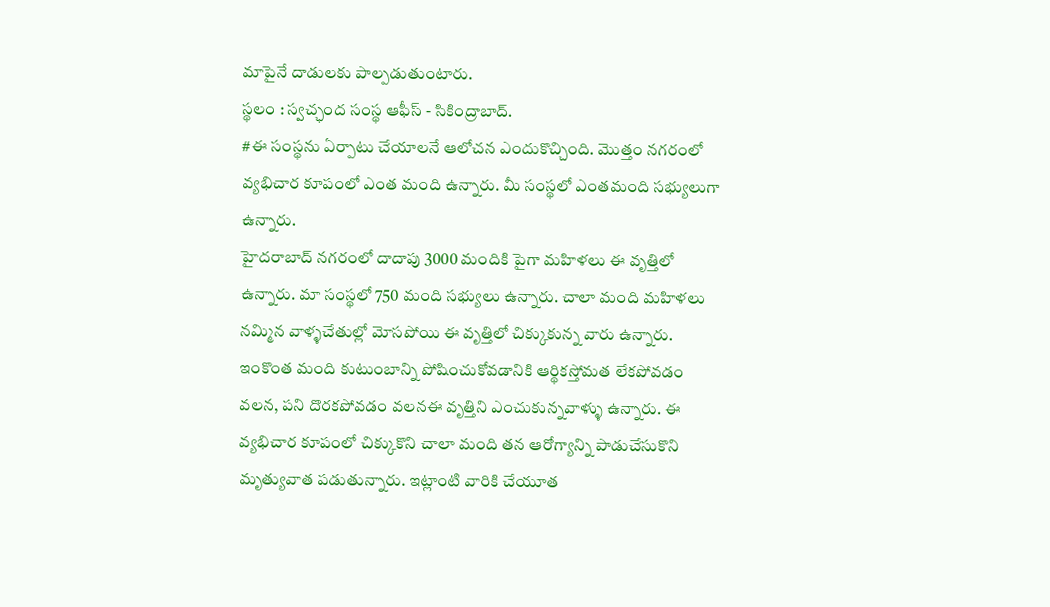మాపైనే దాడులకు పాల్పడుతుంటారు.
స్థలం : స్వచ్ఛంద సంస్థ ఆఫీస్ - సికింద్రాబాద్.
#ఈ సంస్థను ఏర్పాటు చేయాలనే ఆలోచన ఎందుకొచ్చింది. మొత్తం నగరంలో వ్యభిచార కూపంలో ఎంత మంది ఉన్నారు. మీ సంస్థలో ఎంతమంది సభ్యులుగా ఉన్నారు.
హైదరాబాద్ నగరంలో దాదాపు 3000 మందికి పైగా మహిళలు ఈ వృత్తిలో ఉన్నారు. మా సంస్థలో 750 మంది సభ్యులు ఉన్నారు. చాలా మంది మహిళలు నమ్మిన వాళ్ళచేతుల్లో మోసపోయి ఈ వృత్తిలో చిక్కుకున్న వారు ఉన్నారు. ఇంకొంత మంది కుటుంబాన్ని పోషించుకోవడానికి ఆర్థికస్తోమత లేకపోవడం వలన, పని దొరకపోవడం వలనఈ వృత్తిని ఎంచుకున్నవాళ్ళు ఉన్నారు. ఈ వ్యభిచార కూపంలో చిక్కుకొని చాలా మంది తన ఆరోగ్యాన్ని పాడుచేసుకొని మృత్యువాత పడుతున్నారు. ఇట్లాంటి వారికి చేయూత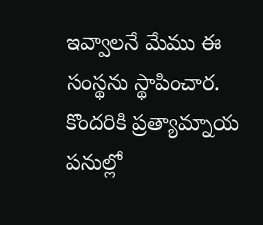ఇవ్వాలనే మేము ఈ సంస్థను స్థాపించార. కొందరికి ప్రత్యామ్నాయ పనుల్లో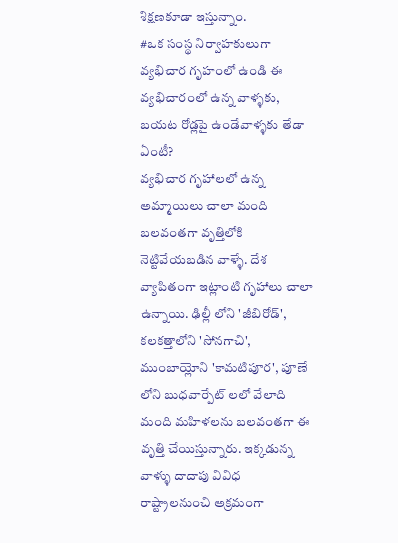శిక్షణకూడా ఇస్తున్నాం.
#ఒక సంస్థ నిర్వాహకులుగా వ్యభిచార గృహంలో ఉండి ఈ వ్యభిచారంలో ఉన్న వాళ్ళకు, బయట రోడ్లపై ఉండేవాళ్ళకు తేడా ఏంటీ?
వ్యభిచార గృహాలలో ఉన్న అమ్మాయిలు చాలా మంది బలవంతగా వృత్తిలోకి నెట్టివేయబడిన వాళ్ళే. దేశ వ్యాపితంగా ఇట్లాంటి గృహాలు చాలా ఉన్నాయి. ఢిల్లీ లోని 'జీబిరోడ్', కలకత్తాలోని 'సోనగాచి', ముంబాయ్లోని 'కామటిపూర', పూణే లోని బుధవార్పేట్ లలో వేలాది మంది మహిళలను బలవంతగా ఈ వృత్తి చేయిస్తున్నారు. ఇక్కడున్న వాళ్ళు దాదాపు వివిధ రాష్ట్రాలనుంచి అక్రమంగా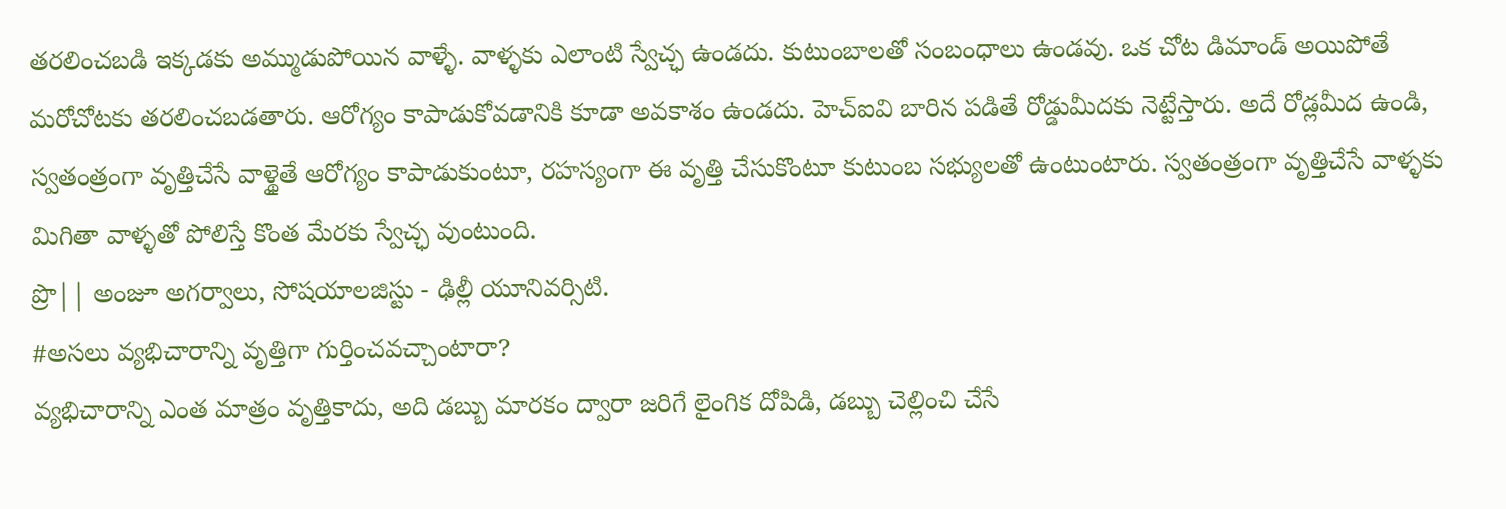తరలించబడి ఇక్కడకు అమ్ముడుపోయిన వాళ్ళే. వాళ్ళకు ఎలాంటి స్వేచ్ఛ ఉండదు. కుటుంబాలతో సంబంధాలు ఉండవు. ఒక చోట డిమాండ్ అయిపోతే మరోచోటకు తరలించబడతారు. ఆరోగ్యం కాపాడుకోవడానికి కూడా అవకాశం ఉండదు. హెచ్ఐవి బారిన పడితే రోడ్డుమీదకు నెట్టేస్తారు. అదే రోడ్లమీద ఉండి, స్వతంత్రంగా వృత్తిచేసే వాళ్థైతే ఆరోగ్యం కాపాడుకుంటూ, రహస్యంగా ఈ వృత్తి చేసుకొంటూ కుటుంబ సభ్యులతో ఉంటుంటారు. స్వతంత్రంగా వృత్తిచేసే వాళ్ళకు మిగితా వాళ్ళతో పోలిస్తే కొంత మేరకు స్వేచ్ఛ వుంటుంది.
ప్రొ|| అంజూ అగర్వాలు, సోషయాలజిస్టు - ఢిల్లీ యూనివర్సిటి.
#అసలు వ్యభిచారాన్ని వృత్తిగా గుర్తించవచ్చాంటారా?
వ్యభిచారాన్ని ఎంత మాత్రం వృత్తికాదు, అది డబ్బు మారకం ద్వారా జరిగే లైంగిక దోపిడి, డబ్బు చెల్లించి చేసే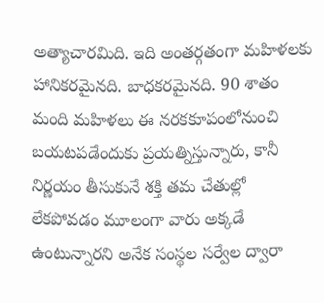అత్యాచారమిది. ఇది అంతర్గతంగా మహిళలకు హానికరమైనది. బాధకరమైనది. 90 శాతం మంది మహిళలు ఈ నరకకూపంలోనుంచి బయటపడేందుకు ప్రయత్నిస్తున్నారు, కానీ నిర్ణయం తీసుకునే శక్తి తమ చేతుల్లో లేకపోవడం మూలంగా వారు అక్కడే ఉంటున్నారని అనేక సంస్థల సర్వేల ద్వారా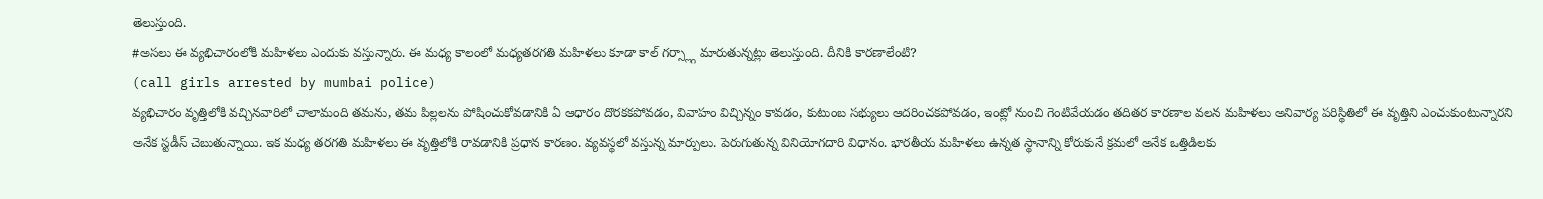తెలుస్తుంది.
#అసలు ఈ వ్యభిచారంలోకి మహిళలు ఎందుకు వస్తున్నారు. ఈ మధ్య కాలంలో మధ్యతరగతి మహిళలు కూడా కాల్ గర్స్ల్గా మారుతున్నట్లు తెలుస్తుంది. దీనికి కారణాలేంటి?
(call girls arrested by mumbai police)
వ్యభిచారం వృత్తిలోకి వచ్చినవారిలో చాలామంది తమను, తమ పిల్లలను పోషించుకోవడానికి ఏ ఆధారం దొరకకపోవడం, వివాహం విచ్చిన్నం కావడం, కుటుంబ సభ్యులు ఆదరించకపోవడం, ఇంట్లో నుంచి గెంటివేయడం తదితర కారణాల వలన మహిళలు అనివార్య పరిస్థితిలో ఈ వృత్తిని ఎంచుకుంటున్నారని అనేక స్టడీస్ చెబుతున్నాయి. ఇక మధ్య తరగతి మహిళలు ఈ వృత్తిలోకి రావడానికి ప్రధాన కారణం. వ్యవస్థలో వస్తున్న మార్పులు. పెరుగుతున్న వినియోగదారి విధానం. భారతీయ మహిళలు ఉన్నత స్థానాన్ని కోరుకునే క్రమలో అనేక ఒత్తిడిలకు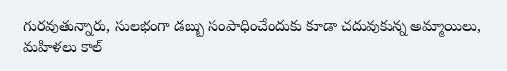గురవుతున్నారు, సులభంగా డబ్బు సంపాధించేందుకు కూడా చదువుకున్న అమ్మాయిలు, మహిళలు కాల్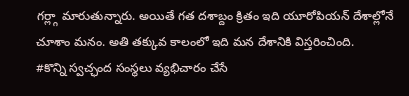గర్ల్గా మారుతున్నారు. అయితే గత దశాబ్దం క్రితం ఇది యూరోపియన్ దేశాల్లోనే చూశాం మనం. అతి తక్కువ కాలంలో ఇది మన దేశానికి విస్తరించింది.
#కొన్ని స్వచ్ఛంద సంస్థలు వ్యభిచారం చేసే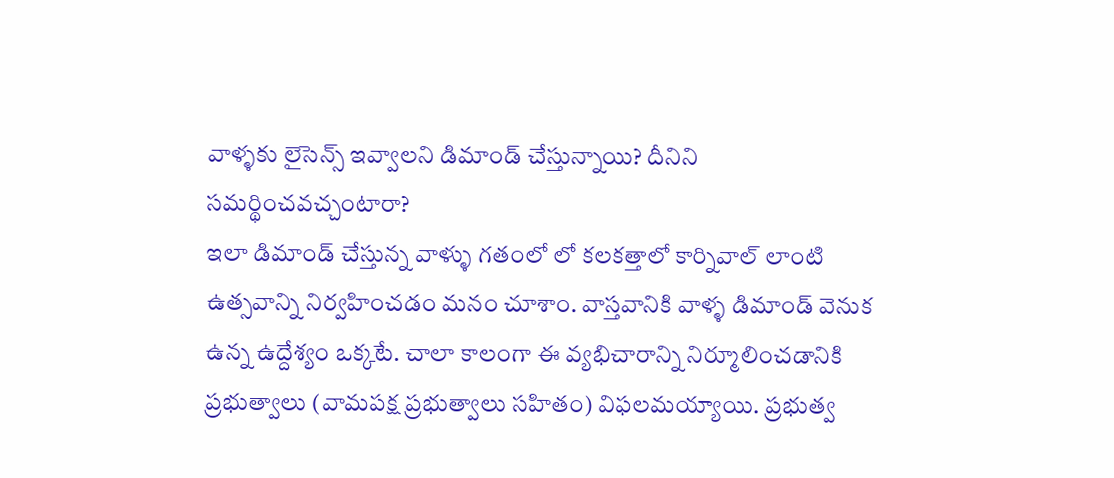వాళ్ళకు లైసెన్స్ ఇవ్వాలని డిమాండ్ చేస్తున్నాయి? దీనిని సమర్థించవచ్చంటారా?
ఇలా డిమాండ్ చేస్తున్న వాళ్ళు గతంలో లో కలకత్తాలో కార్నివాల్ లాంటి ఉత్సవాన్ని నిర్వహించడం మనం చూశాం. వాస్తవానికి వాళ్ళ డిమాండ్ వెనుక ఉన్న ఉద్దేశ్యం ఒక్కటే. చాలా కాలంగా ఈ వ్యభిచారాన్ని నిర్మూలించడానికి ప్రభుత్వాలు (వామపక్ష ప్రభుత్వాలు సహితం) విఫలమయ్యాయి. ప్రభుత్వ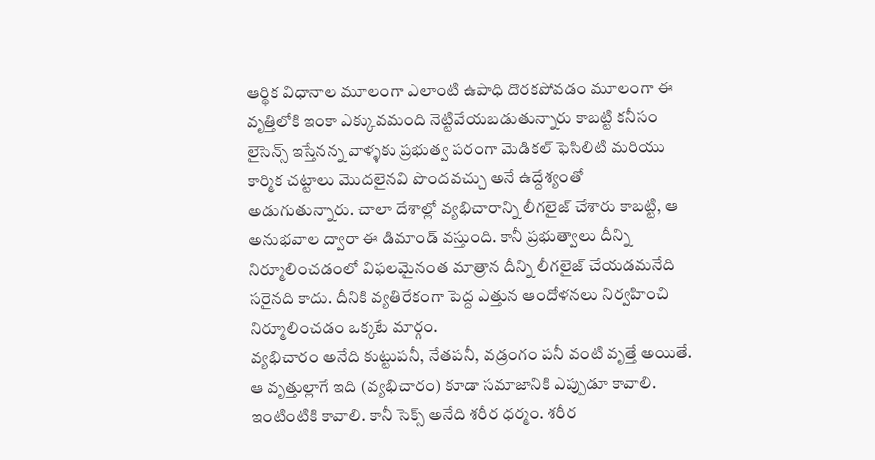ఆర్థిక విధానాల మూలంగా ఎలాంటి ఉపాధి దొరకపోవడం మూలంగా ఈ వృత్తిలోకి ఇంకా ఎక్కువమంది నెట్టివేయబడుతున్నారు కాబట్టి కనీసం లైసెన్స్ ఇస్తేనన్న వాళ్ళకు ప్రభుత్వ పరంగా మెడికల్ ఫెసిలిటి మరియు కార్మిక చట్టాలు మొదలైనవి పొందవచ్చు అనే ఉద్దేశ్యంతో అడుగుతున్నారు. చాలా దేశాల్లో వ్యభిచారాన్ని లీగలైజ్ చేశారు కాబట్టి, ఆ అనుభవాల ద్వారా ఈ డిమాండ్ వస్తుంది. కానీ ప్రభుత్వాలు దీన్ని నిర్మూలించడంలో విఫలమైనంత మాత్రాన దీన్ని లీగలైజ్ చేయడమనేది సరైనది కాదు. దీనికి వ్యతిరేకంగా పెద్ద ఎత్తున ఆందోళనలు నిర్వహించి నిర్మూలించడం ఒక్కటే మార్గం.
వ్యభిచారం అనేది కుట్టుపనీ, నేతపనీ, వడ్రంగం పనీ వంటి వృత్తే అయితే. ఆ వృత్తుల్లాగే ఇది (వ్యభిచారం) కూడా సమాజానికి ఎప్పుడూ కావాలి. ఇంటింటికి కావాలి. కానీ సెక్స్ అనేది శరీర ధర్మం. శరీర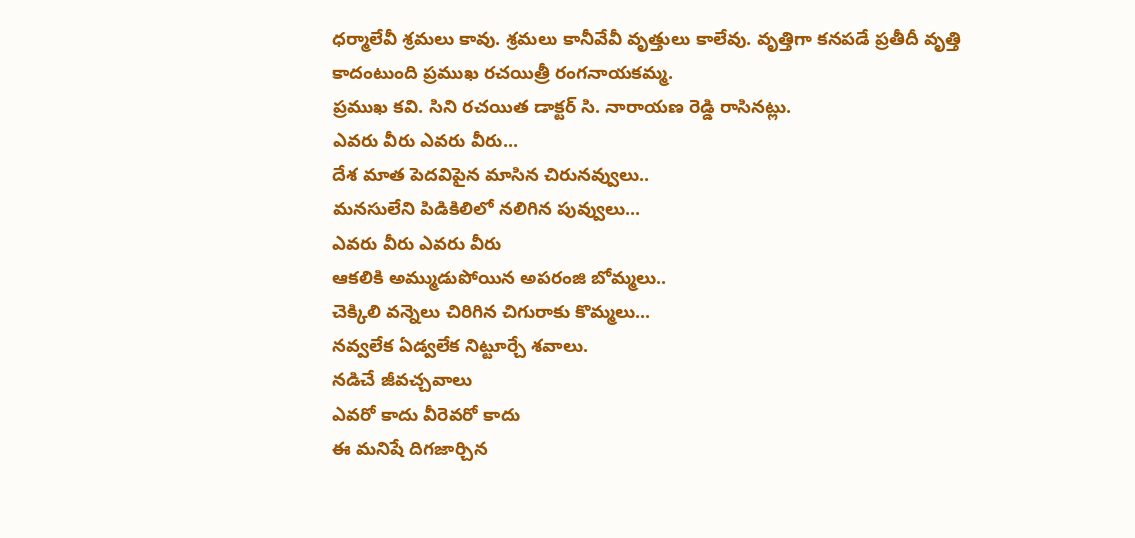ధర్మాలేవీ శ్రమలు కావు. శ్రమలు కానీవేవీ వృత్తులు కాలేవు. వృత్తిగా కనపడే ప్రతీదీ వృత్తి కాదంటుంది ప్రముఖ రచయిత్రీ రంగనాయకమ్మ.
ప్రముఖ కవి. సిని రచయిత డాక్టర్ సి. నారాయణ రెడ్డి రాసినట్లు.
ఎవరు వీరు ఎవరు వీరు...
దేశ మాత పెదవిపైన మాసిన చిరునవ్వులు..
మనసులేని పిడికిలిలో నలిగిన పువ్వులు...
ఎవరు వీరు ఎవరు వీరు
ఆకలికి అమ్ముడుపోయిన అపరంజి బోమ్మలు..
చెక్కిలి వన్నెలు చిరిగిన చిగురాకు కొమ్మలు...
నవ్వలేక ఏడ్వలేక నిట్టూర్చే శవాలు.
నడిచే జీవచ్చవాలు
ఎవరో కాదు వీరెవరో కాదు
ఈ మనిషే దిగజార్చిన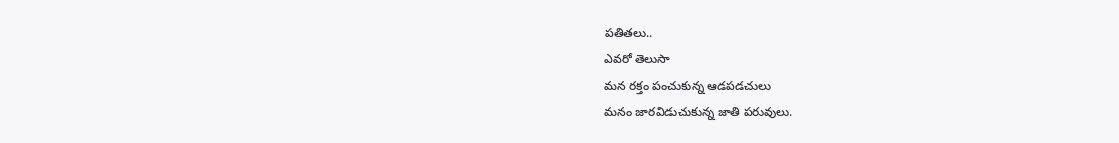పతితలు..
ఎవరో తెలుసా
మన రక్తం పంచుకున్న ఆడపడచులు
మనం జారవిడుచుకున్న జాతి పరువులు.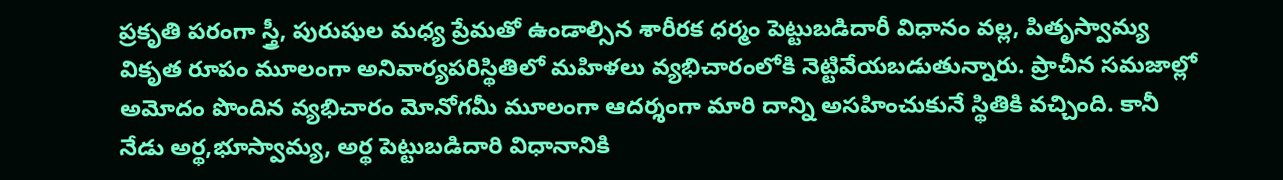ప్రకృతి పరంగా స్త్రీ, పురుషుల మధ్య ప్రేమతో ఉండాల్సిన శారీరక ధర్మం పెట్టుబడిదారీ విధానం వల్ల, పితృస్వామ్య వికృత రూపం మూలంగా అనివార్యపరిస్థితిలో మహిళలు వ్యభిచారంలోకి నెట్టివేయబడుతున్నారు. ప్రాచీన సమజాల్లో అమోదం పొందిన వ్యభిచారం మోనోగమీ మూలంగా ఆదర్శంగా మారి దాన్ని అసహించుకునే స్థితికి వచ్చింది. కానీ నేడు అర్థ,భూస్వామ్య, అర్థ పెట్టుబడిదారి విధానానికి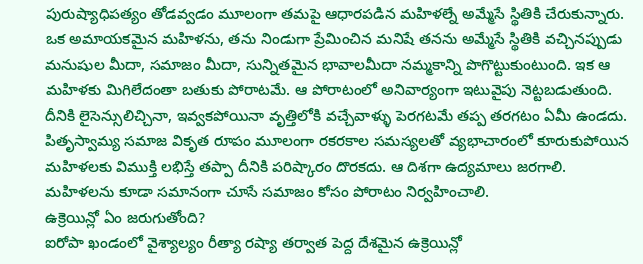పురుష్యాధిపత్యం తోడవ్వడం మూలంగా తమపై ఆధారపడిన మహిళల్నే అమ్మేసే స్థితికి చేరుకున్నారు. ఒక అమాయకమైన మహిళను, తను నిండుగా ప్రేమించిన మనిషే తనను అమ్మేసే స్థితికి వచ్చినప్పుడు మనుషుల మీదా, సమాజం మీదా, సున్నితమైన భావాలమీదా నమ్మకాన్ని పొగొట్టుకుంటుంది. ఇక ఆ మహిళకు మిగిలేదంతా బతుకు పోరాటమే. ఆ పోరాటంలో అనివార్యంగా ఇటువైపు నెట్టబడుతుంది. దీనికి లైసెన్సులిచ్చినా, ఇవ్వకపోయినా వృత్తిలోకి వచ్చేవాళ్ళు పెరగటమే తప్ప తరగటం ఏమీ ఉండదు. పితృస్వామ్య సమాజ వికృత రూపం మూలంగా రకరకాల సమస్యలతో వ్యభాచారంలో కూరుకుపోయిన మహిళలకు విముక్తి లభిస్తే తప్పా దీనికి పరిష్కారం దొరకదు. ఆ దిశగా ఉద్యమాలు జరగాలి. మహిళలను కూడా సమానంగా చూసే సమాజం కోసం పోరాటం నిర్వహించాలి.
ఉక్రెయిన్లో ఏం జరుగుతోంది?
ఐరోపా ఖండంలో వైశ్యాల్యం రీత్యా రష్యా తర్వాత పెద్ద దేశమైన ఉక్రెయిన్లో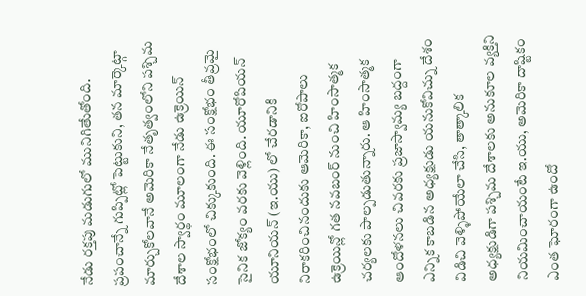నేడు రక్తపు మడుగులో మునిగితేుతోంది. ప్రపంచాన్నే గుప్పిట్లో పెట్టుకుని, తన మార్కెట్గా మార్చుకోలవానే అమెరికా నేతృత్వంలోని పశ్చిమ దేశాల స్వార్థం మూలంగా నేడు ఉక్రెయిన్ సంక్షోభంలో చిక్కుకుంది. ఈ సంక్షోభం తీవ్రమై సైనిక జోక్యం వరకు వెళ్లింది. యూరోపియన్ యూనియన్ (ఇ.యు) లో చేరడానికి నిరాకరించినందుకు ఆమెరికా, ఐరోపాలు ఉక్రెయిన్లో గత నవబంర్ నుంచి హింసాత్మక చర్యలకు పాల్పడుతున్నారు. ఆ హింసాత్మక ఆందోళనలు చివరకు ప్రజాస్వామ్య బద్దంగా ఎన్నిక కాబడిన అధ్యక్షుడు యనుకోవిచ్ను దేశం విడిచి వెళ్ళిపోయేలా చేసి, తాత్కాలిక అధ్యక్షుడిగా పశ్చిమ దేశాలకు అనుకూల వ్యక్తిని నియమించాయంటే ఇ.యు, అమెరికా దాష్టికం ఎంత ఘోరంగా ఉందో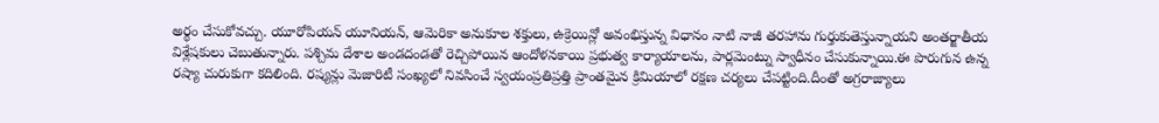అర్థం చేసుకోవచ్చు. యూరోపియన్ యూనియన్, ఆమెరికా అనుకూల శక్తులు, ఉక్రెయిన్లో అవంభిస్తున్న విధానం నాటి నాజీ తరహాను గుర్తుకుతెస్తున్నాయని అంతర్జాతీయ విశ్లేషకులు చెబుతున్నారు. పశ్చిమ దేశాల అండదండతో రెచ్చిపోయిన ఆందోళనకాయి ప్రభుత్వ కార్యాయాలను, పార్లమెంట్ను స్వాధీనం చేసుకున్నాయి.ఈ పొరుగున ఉన్న రష్యా చురుకుగా కదిలింది. రష్యన్లు మెజారిటీ సంఖ్యలో నివసించే స్వయంప్రతిప్రత్తి ప్రాంతమైన క్రిమియాలో రక్షణ చర్యలు చేపట్టింది.దీంతో అగ్రరాజ్యాలు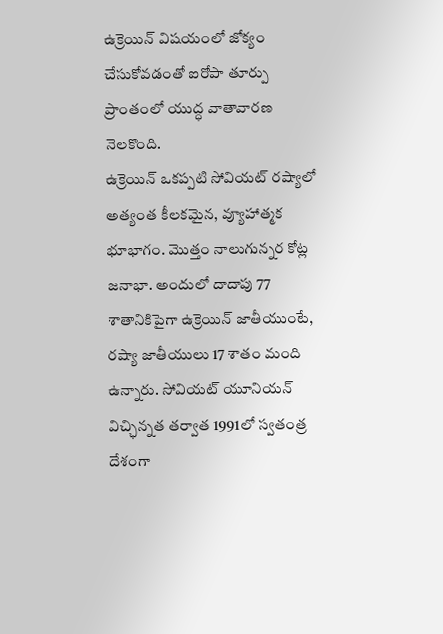ఉక్రెయిన్ విషయంలో జోక్యం చేసుకోవడంతో ఐరోపా తూర్పు ప్రాంతంలో యుద్ధ వాతావారణ నెలకొంది.
ఉక్రెయిన్ ఒకప్పటి సోవియట్ రష్యాలో అత్యంత కీలకమైన, వ్యూహాత్మక భూభాగం. మొత్తం నాలుగున్నర కోట్ల జనాభా. అందులో దాదాపు 77 శాతానికిపైగా ఉక్రెయిన్ జాతీయుంటే, రష్యా జాతీయులు 17 శాతం మంది ఉన్నారు. సోవియట్ యూనియన్ విచ్ఛిన్నత తర్వాత 1991లో స్వతంత్ర దేశంగా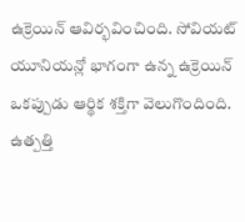ఉక్రెయిన్ ఆవిర్భవించింది. సోవియట్ యూనియన్లో భాగంగా ఉన్న ఉక్రెయిన్ ఒకప్పుడు ఆర్థిక శక్తిగా వెలుగొందింది. ఉత్పత్తి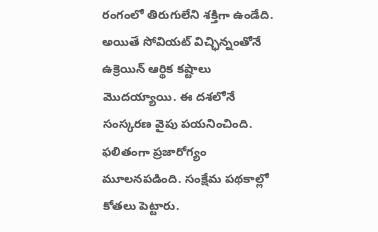రంగంలో తిరుగులేని శక్తిగా ఉండేది. అయితే సోవియట్ విచ్ఛిన్నంతోనే ఉక్రెయిన్ ఆర్థిక కష్టాలు మొదయ్యాయి. ఈ దశలోనే సంస్కరణ వైపు పయనించింది. ఫలితంగా ప్రజారోగ్యం మూలనపడింది. సంక్షేమ పథకాల్లో కోతలు పెట్టారు.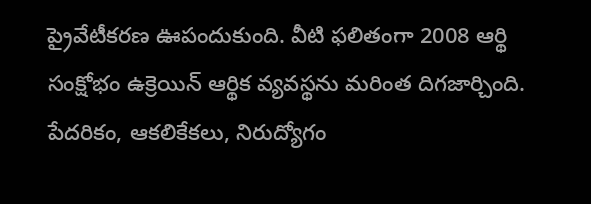ప్రైవేటీకరణ ఊపందుకుంది. వీటి ఫలితంగా 2008 ఆర్థి సంక్షోభం ఉక్రెయిన్ ఆర్థిక వ్యవస్థను మరింత దిగజార్చింది. పేదరికం, ఆకలికేకలు, నిరుద్యోగం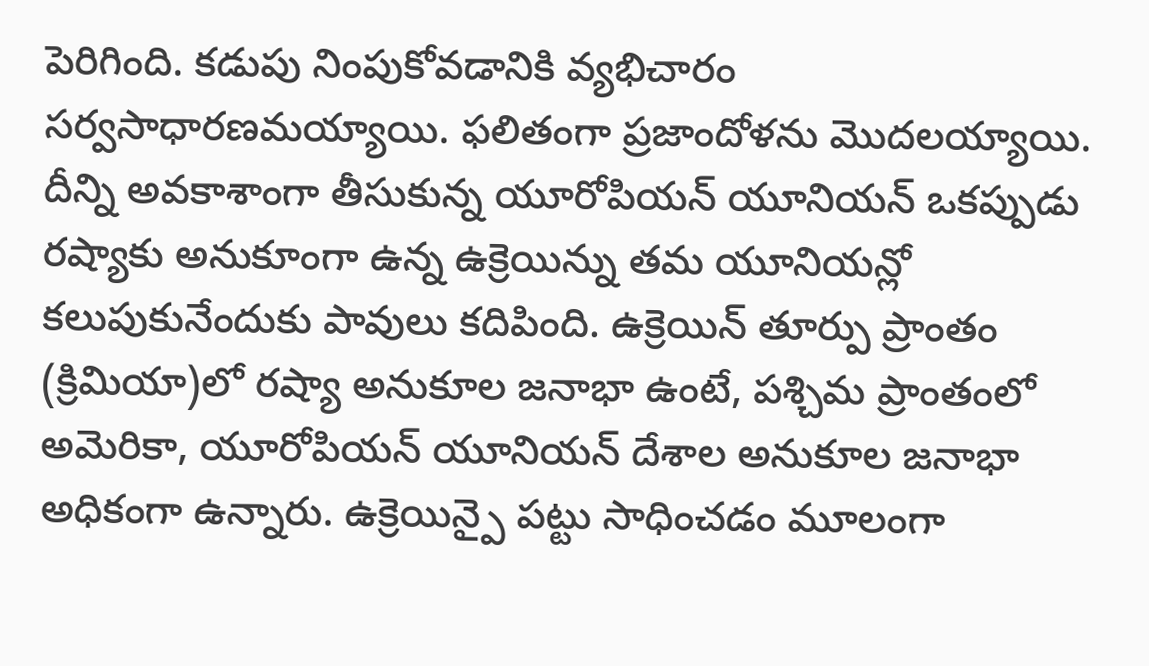పెరిగింది. కడుపు నింపుకోవడానికి వ్యభిచారం సర్వసాధారణమయ్యాయి. ఫలితంగా ప్రజాందోళను మొదలయ్యాయి. దీన్ని అవకాశాంగా తీసుకున్న యూరోపియన్ యూనియన్ ఒకప్పుడు రష్యాకు అనుకూంగా ఉన్న ఉక్రెయిన్ను తమ యూనియన్లో కలుపుకునేందుకు పావులు కదిపింది. ఉక్రెయిన్ తూర్పు ప్రాంతం (క్రిమియా)లో రష్యా అనుకూల జనాభా ఉంటే, పశ్చిమ ప్రాంతంలో అమెరికా, యూరోపియన్ యూనియన్ దేశాల అనుకూల జనాభా అధికంగా ఉన్నారు. ఉక్రెయిన్పై పట్టు సాధించడం మూలంగా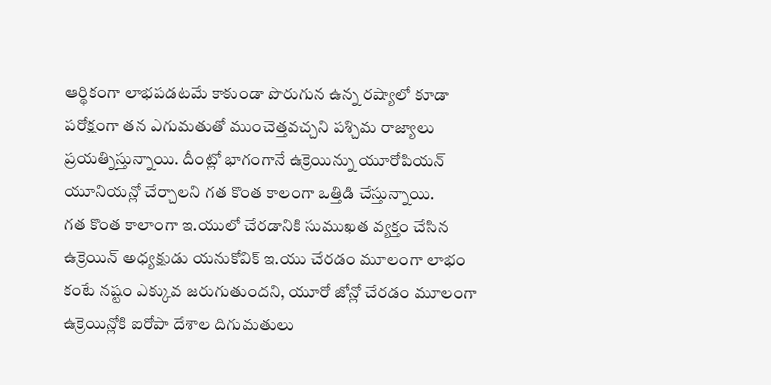ఆర్థికంగా లాభపడటమే కాకుండా పొరుగున ఉన్న రష్యాలో కూడా పరోక్షంగా తన ఎగుమతుతో ముంచెత్తవచ్చని పశ్చిమ రాజ్యాలు ప్రయత్నిస్తున్నాయి. దీంట్లో భాగంగానే ఉక్రెయిన్ను యూరోపియన్ యూనియన్లో చేర్చాలని గత కొంత కాలంగా ఒత్తిడి చేస్తున్నాయి.
గత కొంత కాలాంగా ఇ.యులో చేరడానికి సుముఖత వ్యక్తం చేసిన ఉక్రెయిన్ అధ్యక్షుడు యనుకోవిక్ ఇ.యు చేరడం మూలంగా లాభం కంటే నష్టం ఎక్కువ జరుగుతుందని, యూరో జోన్లో చేరడం మూలంగా ఉక్రెయిన్లోకి ఐరోపా దేశాల దిగుమతులు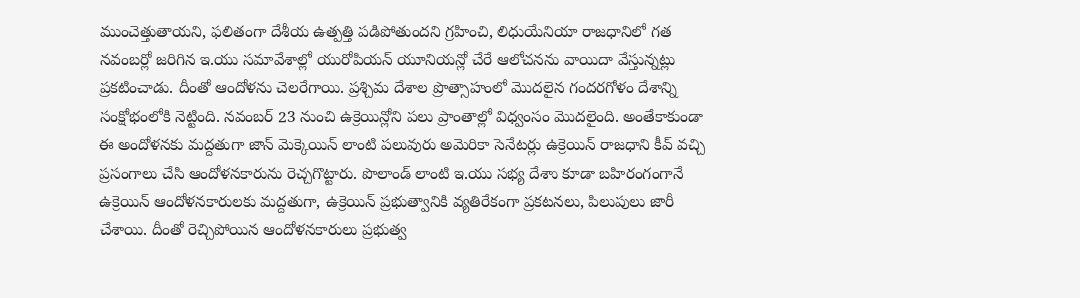ముంచెత్తుతాయని, ఫలితంగా దేశీయ ఉత్పత్తి పడిపోతుందని గ్రహించి, లిధుయేనియా రాజధానిలో గత నవంబర్లో జరిగిన ఇ.యు సమావేశాల్లో యురోపియన్ యూనియన్లో చేరే ఆలోచనను వాయిదా వేస్తున్నట్లు ప్రకటించాడు. దీంతో ఆందోళను చెలరేగాయి. ప్రశ్చిమ దేశాల ప్రొత్సాహంలో మొదలైన గందరగోళం దేశాన్ని సంక్షోభంలోకి నెట్టింది. నవంబర్ 23 నుంచి ఉక్రెయిన్లోని పలు ప్రాంతాల్లో విధ్వంసం మొదలైంది. అంతేకాకుండా ఈ అందోళనకు మద్దతుగా జాన్ మెక్కెయిన్ లాంటి పలువురు అమెరికా సెనేటర్లు ఉక్రెయిన్ రాజధాని కీవ్ వచ్చి ప్రసంగాలు చేసి ఆందోళనకారును రెచ్చగొట్టారు. పొలాండ్ లాంటి ఇ.యు సభ్య దేశాు కూడా బహిరంగంగానే ఉక్రెయిన్ ఆందోళనకారులకు మద్దతుగా, ఉక్రెయిన్ ప్రభుత్వానికి వ్యతిరేకంగా ప్రకటనలు, పిలుపులు జారీ చేశాయి. దీంతో రెచ్చిపోయిన ఆందోళనకారులు ప్రభుత్వ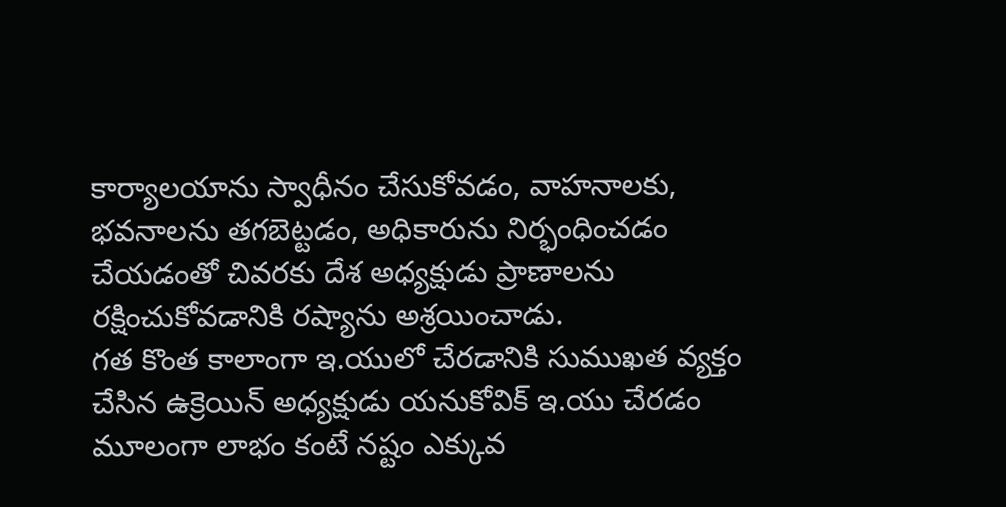కార్యాలయాను స్వాధీనం చేసుకోవడం, వాహనాలకు, భవనాలను తగబెట్టడం, అధికారును నిర్భంధించడం చేయడంతో చివరకు దేశ అధ్యక్షుడు ప్రాణాలను రక్షించుకోవడానికి రష్యాను అశ్రయించాడు.
గత కొంత కాలాంగా ఇ.యులో చేరడానికి సుముఖత వ్యక్తం చేసిన ఉక్రెయిన్ అధ్యక్షుడు యనుకోవిక్ ఇ.యు చేరడం మూలంగా లాభం కంటే నష్టం ఎక్కువ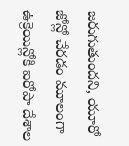జరుగుతుందని, యూరో జోన్లో చేరడం మూలంగా ఉక్రెయిన్లోకి ఐరోపా దేశాల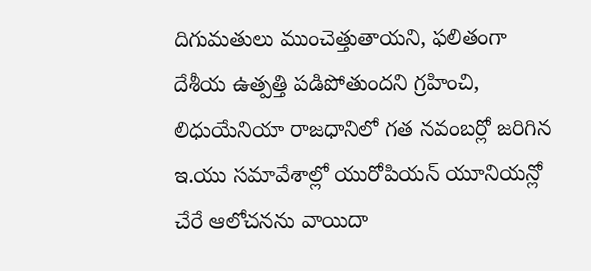దిగుమతులు ముంచెత్తుతాయని, ఫలితంగా దేశీయ ఉత్పత్తి పడిపోతుందని గ్రహించి, లిధుయేనియా రాజధానిలో గత నవంబర్లో జరిగిన ఇ.యు సమావేశాల్లో యురోపియన్ యూనియన్లో చేరే ఆలోచనను వాయిదా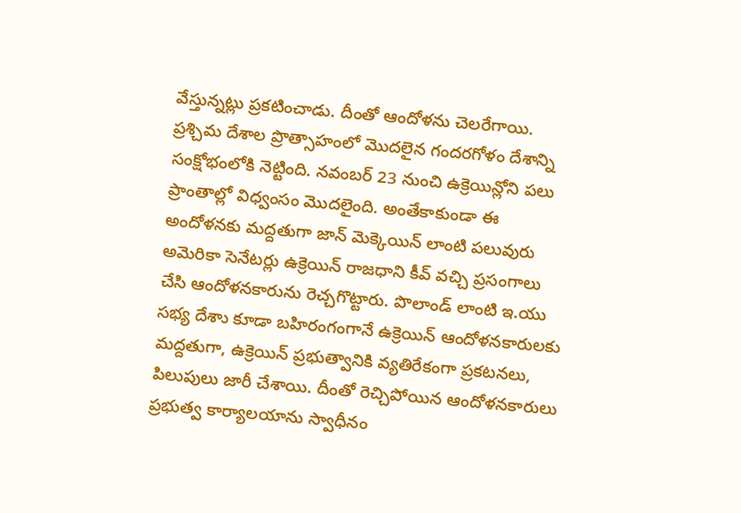వేస్తున్నట్లు ప్రకటించాడు. దీంతో ఆందోళను చెలరేగాయి. ప్రశ్చిమ దేశాల ప్రొత్సాహంలో మొదలైన గందరగోళం దేశాన్ని సంక్షోభంలోకి నెట్టింది. నవంబర్ 23 నుంచి ఉక్రెయిన్లోని పలు ప్రాంతాల్లో విధ్వంసం మొదలైంది. అంతేకాకుండా ఈ అందోళనకు మద్దతుగా జాన్ మెక్కెయిన్ లాంటి పలువురు అమెరికా సెనేటర్లు ఉక్రెయిన్ రాజధాని కీవ్ వచ్చి ప్రసంగాలు చేసి ఆందోళనకారును రెచ్చగొట్టారు. పొలాండ్ లాంటి ఇ.యు సభ్య దేశాు కూడా బహిరంగంగానే ఉక్రెయిన్ ఆందోళనకారులకు మద్దతుగా, ఉక్రెయిన్ ప్రభుత్వానికి వ్యతిరేకంగా ప్రకటనలు, పిలుపులు జారీ చేశాయి. దీంతో రెచ్చిపోయిన ఆందోళనకారులు ప్రభుత్వ కార్యాలయాను స్వాధీనం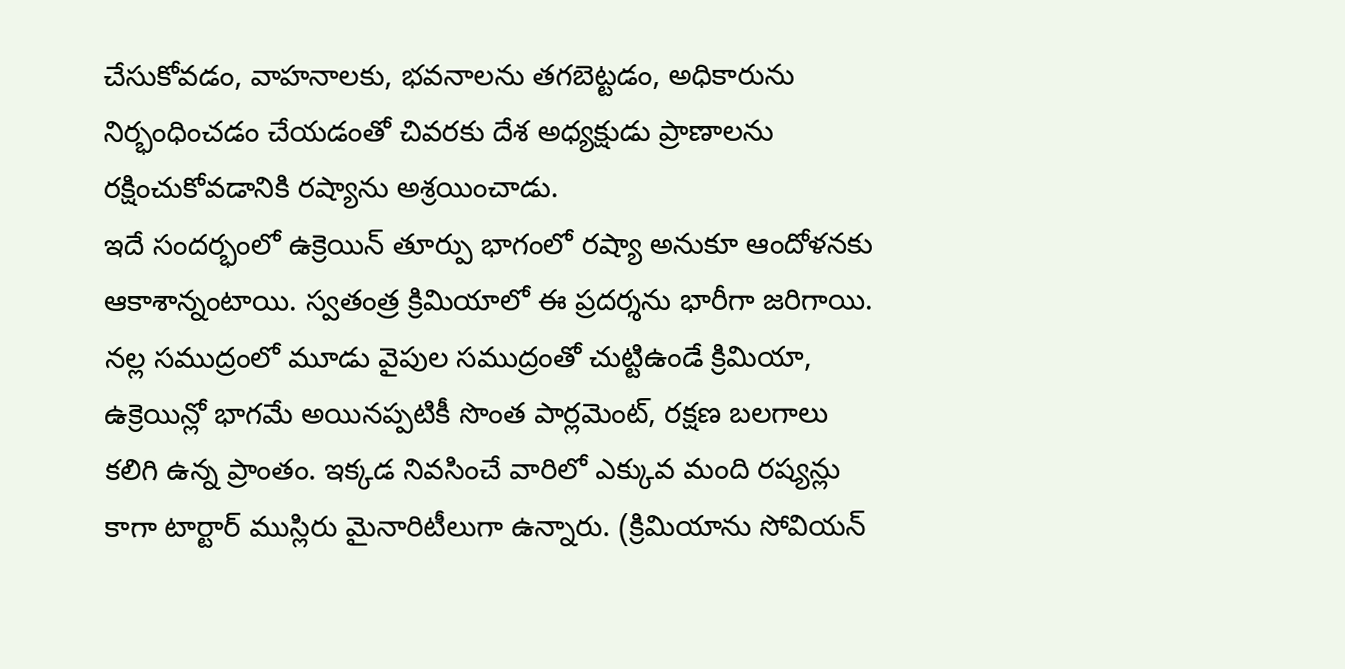చేసుకోవడం, వాహనాలకు, భవనాలను తగబెట్టడం, అధికారును నిర్భంధించడం చేయడంతో చివరకు దేశ అధ్యక్షుడు ప్రాణాలను రక్షించుకోవడానికి రష్యాను అశ్రయించాడు.
ఇదే సందర్భంలో ఉక్రెయిన్ తూర్పు భాగంలో రష్యా అనుకూ ఆందోళనకు ఆకాశాన్నంటాయి. స్వతంత్ర క్రిమియాలో ఈ ప్రదర్శను భారీగా జరిగాయి. నల్ల సముద్రంలో మూడు వైపుల సముద్రంతో చుట్టిఉండే క్రిమియా, ఉక్రెయిన్లో భాగమే అయినప్పటికీ సొంత పార్లమెంట్, రక్షణ బలగాలు కలిగి ఉన్న ప్రాంతం. ఇక్కడ నివసించే వారిలో ఎక్కువ మంది రష్యన్లు కాగా టార్టార్ ముస్లిరు మైనారిటీలుగా ఉన్నారు. (క్రిమియాను సోవియన్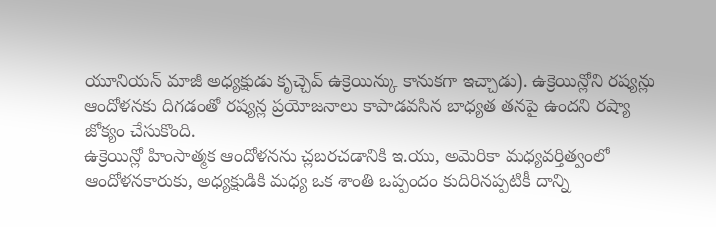యూనియన్ మాజీ అధ్యక్షుడు కృచ్చెవ్ ఉక్రెయిన్కు కానుకగా ఇచ్చాడు). ఉక్రెయిన్లోని రష్యన్లు ఆందోళనకు దిగడంతో రష్యన్ల ప్రయోజనాలు కాపాడవసిన బాధ్యత తనపై ఉందని రష్యా జోక్యం చేసుకొంది.
ఉక్రెయిన్లో హింసాత్మక ఆందోళనను చ్లబరచడానికి ఇ.యు, అమెరికా మధ్యవర్తిత్వంలో ఆందోళనకారుకు, అధ్యక్షుడికి మధ్య ఒక శాంతి ఒప్పందం కుదిరినప్పటికీ దాన్ని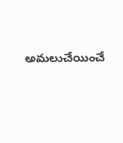అమలుచేయించే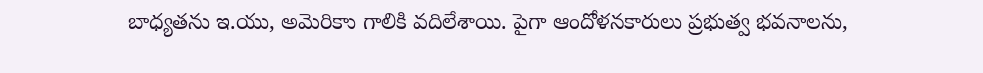బాధ్యతను ఇ.యు, అమెరికాు గాలికి వదిలేశాయి. పైగా ఆందోళనకారులు ప్రభుత్వ భవనాలను,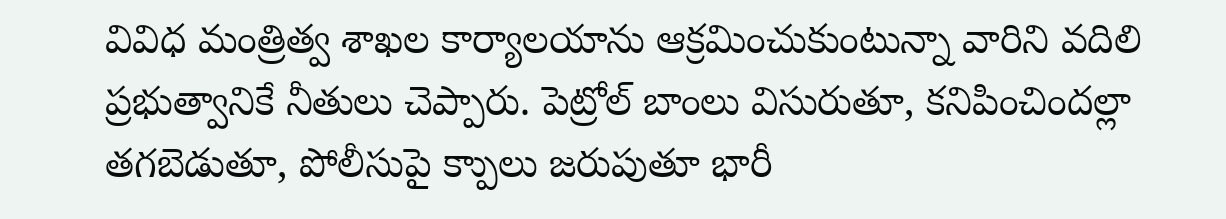వివిధ మంత్రిత్వ శాఖల కార్యాలయాను ఆక్రమించుకుంటున్నా వారిని వదిలి ప్రభుత్వానికే నీతులు చెప్పారు. పెట్రోల్ బాంలు విసురుతూ, కనిపించిందల్లా తగబెడుతూ, పోలీసుపై క్పాులు జరుపుతూ భారీ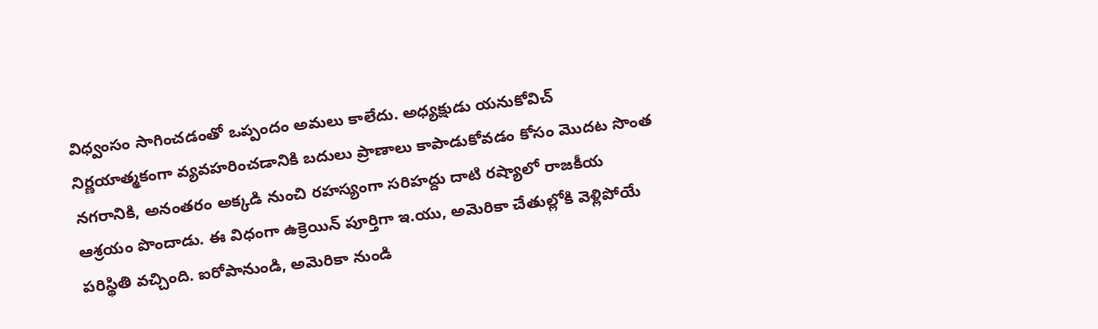విధ్వంసం సాగించడంతో ఒప్పందం అమలు కాలేదు. అధ్యక్షుడు యనుకోవిచ్ నిర్ణయాత్మకంగా వ్యవహరించడానికి బదులు ప్రాణాలు కాపాడుకోవడం కోసం మొదట సొంత నగరానికి, అనంతరం అక్కడి నుంచి రహస్యంగా సరిహద్దు దాటి రష్యాలో రాజకీయ ఆశ్రయం పొందాడు. ఈ విధంగా ఉక్రెయిన్ పూర్తిగా ఇ.యు, అమెరికా చేతుల్లోకి వెళ్లిపోయే పరిస్థితి వచ్చింది. ఐరోపానుండి, అమెరికా నుండి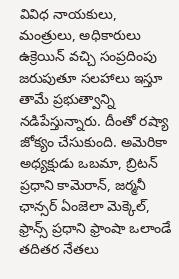వివిధ నాయకులు, మంత్రులు, అధికారులు ఉక్రెయిన్ వచ్చి సంప్రదింపు జరుపుతూ సలహాలు ఇస్తూ తామే ప్రభుత్వాన్ని నడిపేస్తున్నారు. దీంతో రష్యా జోక్యం చేసుకుంది. అమెరికా అధ్యక్షుడు ఒబమా, బ్రిటన్ ప్రధాని కామెరాన్, జర్మనీ ఛాన్సర్ ఏంజెలా మెక్కెల్, ఫ్రాన్స్ ప్రధాని ఫ్రాంషా ఒలాండే తదితర నేతలు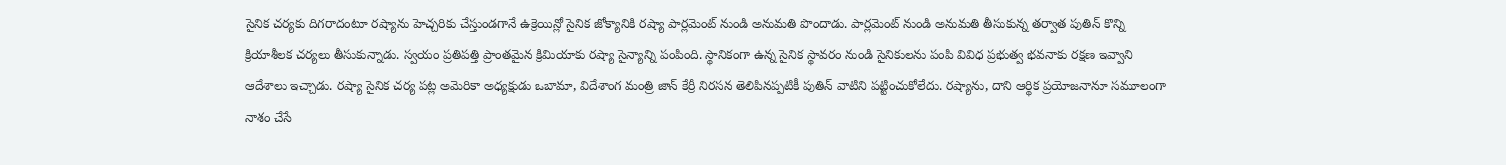సైనిక చర్యకు దిగరాదంటూ రష్యాను హెచ్చరికు చేస్తుండగానే ఉక్రెయిన్లో సైనిక జోక్యానికి రష్యా పార్లమెంట్ నుండి అనుమతి పొందాడు. పార్లమెంట్ నుండి అనుమతి తీసుకున్న తర్వాత పుతిన్ కొన్ని క్రియాశీలక చర్యలు తీసుకున్నాడు. స్వయం ప్రతిపత్తి ప్రాంతమైన క్రిమియాకు రష్యా సైన్యాన్ని పంపింది. స్థానికంగా ఉన్న సైనిక స్థావరం నుండి సైనికులను పంపి వివిధ ప్రభుత్వ భవనాకు రక్షణ ఇవ్వాని ఆదేశాలు ఇచ్చాడు. రష్యా సైనిక చర్య పట్ల అమెరికా అధ్యక్షుడు ఒబామా, విదేశాంగ మంత్రి జాన్ కేర్రీ నిరసన తెలిపినప్పటికీ పుతిన్ వాటిని పట్టించుకోలేదు. రష్యాను, దాని ఆర్థిక ప్రయోజనానూ సమూలంగా నాశం చేసే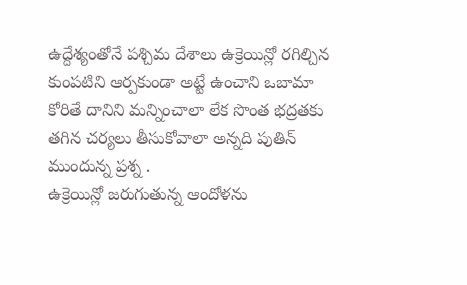ఉద్దేశ్యంతోనే పశ్చిమ దేశాలు ఉక్రెయిన్లో రగిల్చిన కుంపటిని ఆర్పకుండా అట్టే ఉంచాని ఒబామా కోరితే దానిని మన్నించాలా లేక సొంత భద్రతకు తగిన చర్యలు తీసుకోవాలా అన్నది పుతిన్ ముందున్న ప్రశ్న .
ఉక్రెయిన్లో జరుగుతున్న ఆందోళను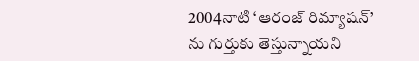2004నాటి ‘ఆరంజ్ రిమ్యాషన్’ ను గుర్తుకు తెస్తున్నాయని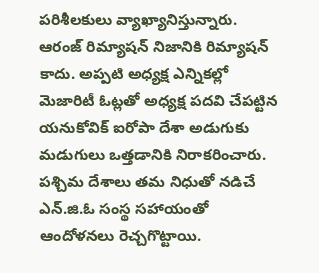పరిశీలకులు వ్యాఖ్యానిస్తున్నారు. ఆరంజ్ రిమ్యాషన్ నిజానికి రిమ్యాషన్ కాదు. అప్పటి అధ్యక్ష ఎన్నికల్లో మెజారిటీ ఓట్లతో అధ్యక్ష పదవి చేపట్టిన యనుకోవిక్ ఐరోపా దేశా అడుగుకు మడుగులు ఒత్తడానికి నిరాకరించారు. పశ్చిమ దేశాలు తమ నిధుతో నడిచే ఎన్.జి.ఓ సంస్థ సహాయంతో ఆందోళనలు రెచ్చగొట్టాయి.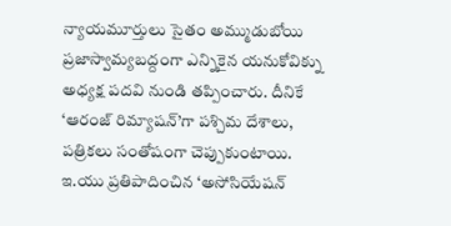న్యాయమూర్తులు సైతం అమ్ముడుబోయి ప్రజాస్వామ్యబద్దంగా ఎన్నికైన యనుకోవిక్ను అధ్యక్ష పదవి నుండి తప్పించారు. దీనికే ‘ఆరంజ్ రిమ్యాషన్’గా పశ్చిమ దేశాలు, పత్రికలు సంతోషంగా చెప్పుకుంటాయి. ఇ.యు ప్రతిపాదించిన ‘అసోసియేషన్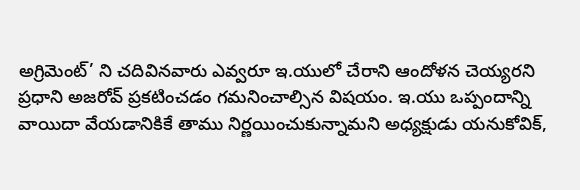అగ్రిమెంట్’ ని చదివినవారు ఎవ్వరూ ఇ.యులో చేరాని ఆందోళన చెయ్యరని ప్రధాని అజరోవ్ ప్రకటించడం గమనించాల్సిన విషయం. ఇ.యు ఒప్పందాన్ని వాయిదా వేయడానికికే తాము నిర్ణయించుకున్నామని అధ్యక్షుడు యనుకోవిక్,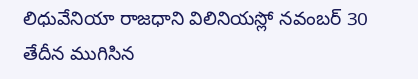లిధువేనియా రాజధాని విలినియస్లో నవంబర్ 30 తేదీన ముగిసిన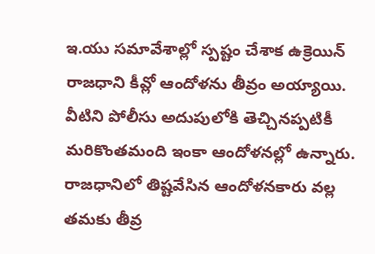ఇ.యు సమావేశాల్లో స్పష్టం చేశాక ఉక్రెయిన్ రాజధాని కీవ్లో ఆందోళను తీవ్రం అయ్యాయి. వీటిని పోలీసు అదుపులోకి తెచ్చినప్పటికీ మరికొంతమంది ఇంకా ఆందోళనల్లో ఉన్నారు. రాజధానిలో తిష్టవేసిన ఆందోళనకారు వల్ల తమకు తీవ్ర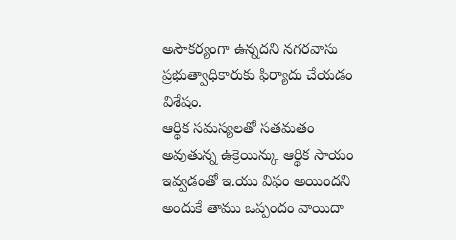అసౌకర్యంగా ఉన్నదని నగరవాసు ప్రభుత్వాధికారుకు ఫిర్యాదు చేయడం విశేషం.
ఆర్థిక సమస్యలతో సతమతం అవుతున్న ఉక్రెయిన్కు ఆర్థిక సాయం ఇవ్వడంతో ఇ.యు విఫం అయిందని అందుకే తాము ఒప్పందం వాయిదా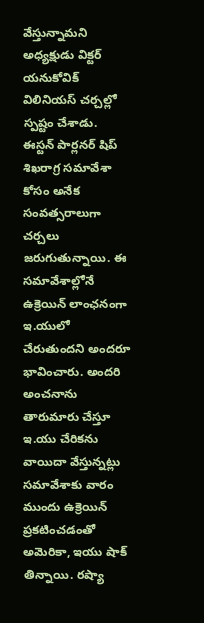వేస్తున్నామని అధ్యక్షుడు విక్టర్ యనుకోవిక్ విలినియస్ చర్చల్లో స్పష్టం చేశాడు. ఈస్టన్ పార్లనర్ షిప్ శిఖరాగ్ర సమావేశా కోసం అనేక సంవత్సరాలుగా చర్చలు జరుగుతున్నాయి. ఈ సమావేశాల్లోనే ఉక్రెయిన్ లాంఛనంగా ఇ.యులో చేరుతుందని అందరూ భావించారు. అందరి అంచనాను తారుమారు చేస్తూ ఇ.యు చేరికను వాయిదా వేస్తున్నట్లు సమావేశాకు వారం ముందు ఉక్రెయిన్ ప్రకటించడంతో అమెరికా, ఇయు షాక్ తిన్నాయి. రష్యా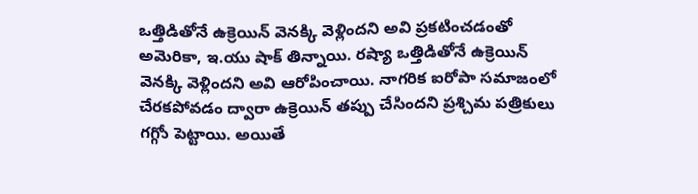ఒత్తిడితోనే ఉక్రెయిన్ వెనక్కి వెళ్లిందని అవి ప్రకటించడంతో అమెరికా, ఇ.యు షాక్ తిన్నాయి. రష్యా ఒత్తిడితోనే ఉక్రెయిన్ వెనక్కి వెళ్లిందని అవి ఆరోపించాయి. నాగరిక ఐరోపా సమాజంలో చేరకపోవడం ద్వారా ఉక్రెయిన్ తప్పు చేసిందని ప్రశ్చిమ పత్రికులు గగ్గోు పెట్టాయి. అయితే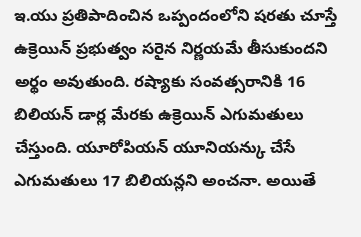ఇ.యు ప్రతిపాదించిన ఒప్పందంలోని షరతు చూస్తే ఉక్రెయిన్ ప్రభుత్వం సరైన నిర్ణయమే తీసుకుందని అర్థం అవుతుంది. రష్యాకు సంవత్సరానికి 16 బిలియన్ డార్ల మేరకు ఉక్రెయిన్ ఎగుమతులు చేస్తుంది. యూరోపియన్ యూనియన్కు చేసే ఎగుమతులు 17 బిలియన్లని అంచనా. అయితే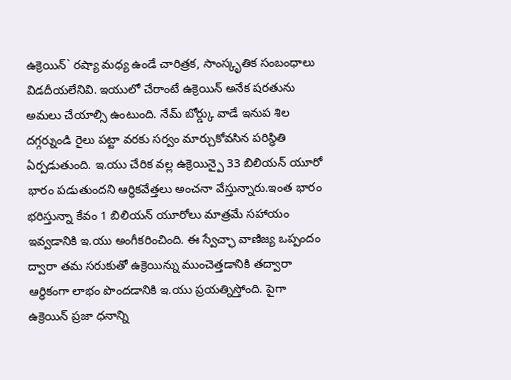ఉక్రెయిన్` రష్యా మధ్య ఉండే చారిత్రక, సాంస్కృతిక సంబంధాలు విడదీయలేనివి. ఇయులో చేరాంటే ఉక్రెయిన్ అనేక షరతును అమలు చేయాల్సి ఉంటుంది. నేమ్ బోర్డ్కు వాడే ఇనుప శిల దగ్గర్నుండి రైలు పట్టా వరకు సర్వం మార్చుకోవసిన పరిస్థితి ఏర్పడుతుంది. ఇ.యు చేరిక వల్ల ఉక్రెయిన్పై 33 బిలియన్ యూరో భారం పడుతుందని ఆర్థికవేత్తలు అంచనా వేస్తున్నారు.ఇంత భారం భరిస్తున్నా కేవం 1 బిలియన్ యూరోలు మాత్రమే సహాయం ఇవ్వడానికి ఇ.యు అంగీకరించింది. ఈ స్వేచ్ఛా వాణిజ్య ఒప్పందం ద్వారా తమ సరుకుతో ఉక్రెయిన్ను ముంచెత్తడానికి తద్వారా ఆర్థికంగా లాభం పొందడానికి ఇ.యు ప్రయత్నిస్తోంది. పైగా ఉక్రెయిన్ ప్రజా ధనాన్ని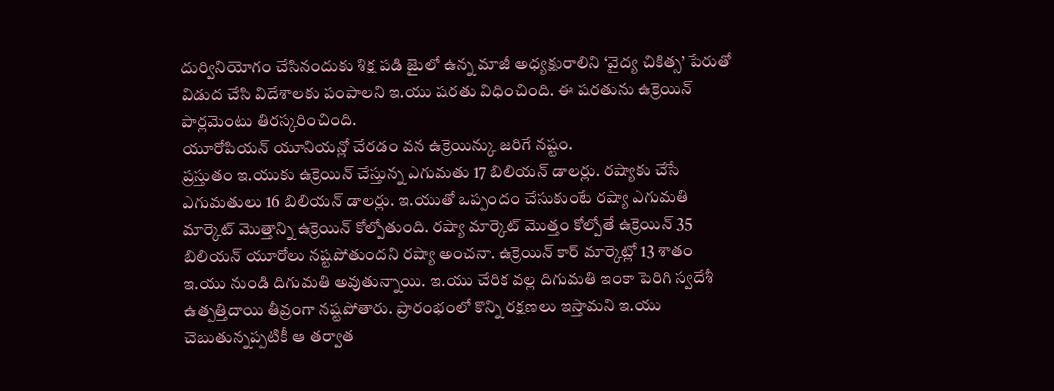దుర్వినియోగం చేసినందుకు శిక్ష పడి జైులో ఉన్న మాజీ అధ్యక్షురాలిని ‘వైద్య చికిత్స’ పేరుతో విడుద చేసి విదేశాలకు పంపాలని ఇ.యు షరతు విధించింది. ఈ షరతును ఉక్రెయిన్ పార్లమెంటు తిరస్కరించింది.
యూరోపియన్ యూనియన్లో చేరడం వన ఉక్రెయిన్కు జరిగే నష్టం.
ప్రస్తుతం ఇ.యుకు ఉక్రెయిన్ చేస్తున్న ఎగుమతు 17 బిలియన్ డాలర్లు. రష్యాకు చేసే ఎగుమతులు 16 బిలియన్ డాలర్లు. ఇ.యుతో ఒప్పందం చేసుకుంటే రష్యా ఎగుమతి మార్కెట్ మొత్తాన్ని ఉక్రెయిన్ కోల్పోతుంది. రష్యా మార్కెట్ మొత్తం కోల్పోతే ఉక్రెయిన్ 35 బిలియన్ యూరోలు నష్టపోతుందని రష్యా అంచనా. ఉక్రెయిన్ కార్ మార్కెట్లో 13 శాతం ఇ.యు నుండి దిగుమతి అవుతున్నాయి. ఇ.యు చేరిక వల్ల దిగుమతి ఇంకా పెరిగి స్వదేశీ ఉత్పత్తిదాయి తీవ్రంగా నష్టపోతారు. ప్రారంభంలో కొన్ని రక్షణలు ఇస్తామని ఇ.యు చెబుతున్నప్పటికీ ఆ తర్వాత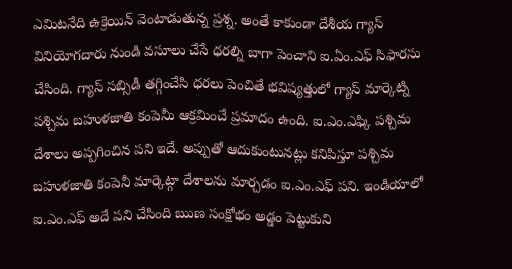ఎమిటనేది ఉక్రెయిన్ వెంటాడుతున్న ప్రశ్న. అంతే కాకుండా దేశీయ గ్యాస్ వినియోగదారు నుండి వసూలు చేసే ధరల్ని బాగా పెంచాని ఐ.ఏం.ఎఫ్ సిఫారసు చేసింది. గ్యాస్ సబ్సిడీ తగ్గించేసి ధరలు పెంచితే భవిష్యత్తులో గ్యాస్ మార్కెట్ని పశ్చిమ బహుళజాతి కంపెనీు ఆక్రమించే ప్రమాదం ఉంది. ఐ.ఎం.ఎఫ్కి పశ్చిమ దేశాలు అప్పగించిన పని ఇదే. అప్పుతో ఆదుకుంటునట్లు కనిపిస్తూ పశ్చిమ బహుళజాతి కంపెనీ మార్కెట్గా దేశాలను మార్చడం ఐ.ఎం.ఎఫ్ పని. ఇండియాలో ఐ.ఎం.ఎఫ్ అదే పని చేసింది ఋణ సంక్షోభం అడ్డం పెట్టుకుని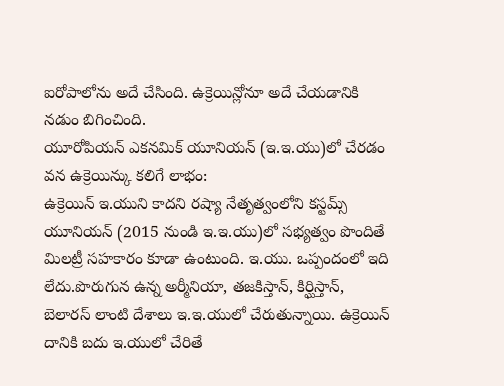ఐరోపాలోను అదే చేసింది. ఉక్రెయిన్లోనూ అదే చేయడానికి నడుం బిగించింది.
యూరోపియన్ ఎకనమిక్ యూనియన్ (ఇ.ఇ.యు)లో చేరడం వన ఉక్రెయిన్కు కలిగే లాభం:
ఉక్రెయిన్ ఇ.యుని కాదని రష్యా నేతృత్వంలోని కస్టమ్స్ యూనియన్ (2015 నుండి ఇ.ఇ.యు)లో సభ్యత్వం పొందితే మిలట్రీ సహకారం కూడా ఉంటుంది. ఇ.యు. ఒప్పందంలో ఇది లేదు.పొరుగున ఉన్న అర్మీనియా, తజకిస్తాన్, కిర్ఘిస్తాన్, బెలారస్ లాంటి దేశాలు ఇ.ఇ.యులో చేరుతున్నాయి. ఉక్రెయిన్ దానికి బదు ఇ.యులో చేరితే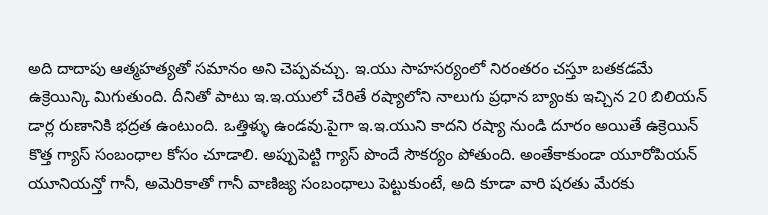అది దాదాపు ఆత్మహత్యతో సమానం అని చెప్పవచ్చు. ఇ.యు సాహసర్యంలో నిరంతరం చస్తూ బతకడమే ఉక్రెయిన్కి మిగుతుంది. దీనితో పాటు ఇ.ఇ.యులో చేరితే రష్యాలోని నాలుగు ప్రధాన బ్యాంకు ఇచ్చిన 20 బిలియన్ డార్ల రుణానికి భద్రత ఉంటుంది. ఒత్తిళ్ళు ఉండవు.పైగా ఇ.ఇ.యుని కాదని రష్యా నుండి దూరం అయితే ఉక్రెయిన్ కొత్త గ్యాస్ సంబంధాల కోసం చూడాలి. అప్పుపెట్టి గ్యాస్ పొందే సౌకర్యం పోతుంది. అంతేకాకుండా యూరోపియన్ యూనియన్తో గానీ, అమెరికాతో గానీ వాణిజ్య సంబంధాలు పెట్టుకుంటే, అది కూడా వారి షరతు మేరకు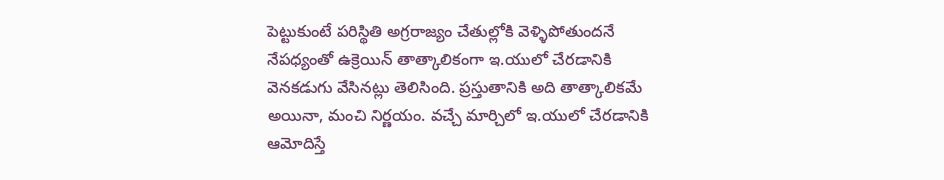పెట్టుకుంటే పరిస్థితి అగ్రరాజ్యం చేతుల్లోకి వెళ్ళిపోతుందనే నేపధ్యంతో ఉక్రెయిన్ తాత్కాలికంగా ఇ.యులో చేరడానికి వెనకడుగు వేసినట్లు తెలిసింది. ప్రస్తుతానికి అది తాత్కాలికమే అయినా, మంచి నిర్ణయం. వచ్చే మార్చిలో ఇ.యులో చేరడానికి ఆమోదిస్తే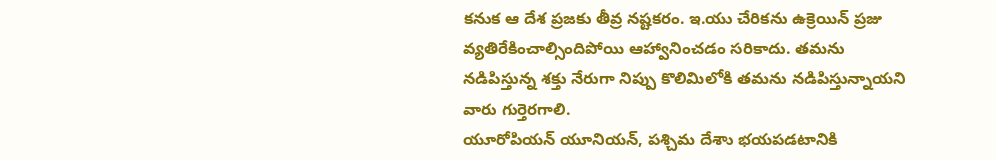కనుక ఆ దేశ ప్రజకు తీవ్ర నష్టకరం. ఇ.యు చేరికను ఉక్రెయిన్ ప్రజు వ్యతిరేకించాల్సిందిపోయి ఆహ్వానించడం సరికాదు. తమను నడిపిస్తున్న శక్తు నేరుగా నిప్పు కొలిమిలోకి తమను నడిపిస్తున్నాయని వారు గుర్తెరగాలి.
యూరోపియన్ యూనియన్, పశ్చిమ దేశాు భయపడటానికి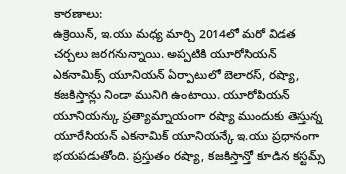కారణాలు:
ఉక్రెయిన్, ఇ.యు మధ్య మార్చి 2014లో మరో విడత చర్చలు జరగనున్నాయి. అప్పటికి యూరోసియన్ ఎకనామిక్స్ యూనియన్ ఏర్పాటులో బెలారస్, రష్యా, కజకిస్తాన్లు నిండా మునిగి ఉంటాయి. యూరోపియన్ యూనియన్కు ప్రత్యామ్నాయంగా రష్యా ముందుకు తెస్తున్న యూరేసియన్ ఎకనామిక్ యూనియన్కే ఇ.యు ప్రధానంగా భయపడుతోంది. ప్రస్తుతం రష్యా, కజకిస్తాన్తో కూడిన కస్టమ్స్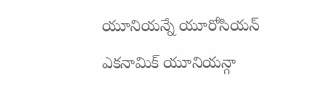యూనియన్నే యూరోసియన్ ఎకనామిక్ యూనియన్గా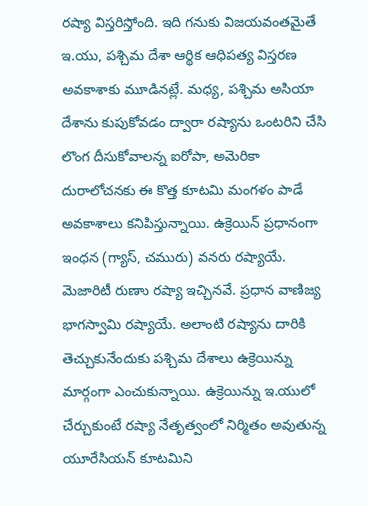రష్యా విస్తరిస్తోంది. ఇది గనుకు విజయవంతమైతే ఇ.యు, పశ్చిమ దేశా ఆర్థిక ఆధిపత్య విస్తరణ అవకాశాకు మూడినట్లే. మధ్య, పశ్చిమ అసియా దేశాను కుపుకోవడం ద్వారా రష్యాను ఒంటరిని చేసి లొంగ దీసుకోవాలన్న ఐరోపా, అమెరికా దురాలోచనకు ఈ కొత్త కూటమి మంగళం పాడే అవకాశాలు కనిపిస్తున్నాయి. ఉక్రెయిన్ ప్రధానంగా ఇంధన (గ్యాస్, చమురు) వనరు రష్యాయే. మెజారిటీ రుణాు రష్యా ఇచ్చినవే. ప్రధాన వాణిజ్య భాగస్వామి రష్యాయే. అలాంటి రష్యాను దారికి తెచ్చుకునేందుకు పశ్చిమ దేశాలు ఉక్రెయిన్ను మార్గంగా ఎంచుకున్నాయి. ఉక్రెయిన్ను ఇ.యులో చేర్చుకుంటే రష్యా నేతృత్వంలో నిర్మితం అవుతున్న యూరేసియన్ కూటమిని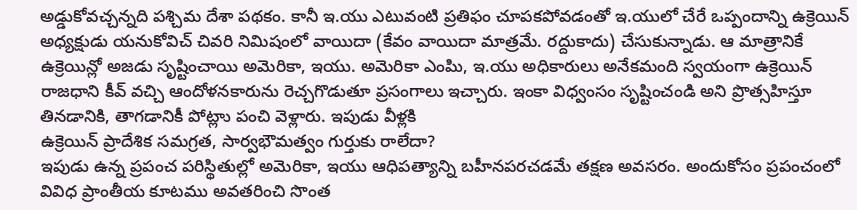అడ్డుకోవచ్చన్నది పశ్చిమ దేశా పథకం. కానీ ఇ.యు ఎటువంటి ప్రతిఫం చూపకపోవడంతో ఇ.యులో చేరే ఒప్పందాన్ని ఉక్రెయిన్ అధ్యక్షుడు యనుకోవిచ్ చివరి నిమిషంలో వాయిదా (కేవం వాయిదా మాత్రమే. రద్దుకాదు) చేసుకున్నాడు. ఆ మాత్రానికే ఉక్రెయిన్లో అజడు సృష్టించాయి అమెరికా, ఇయు. అమెరికా ఎంపిు, ఇ.యు అధికారులు అనేకమంది స్వయంగా ఉక్రెయిన్ రాజధాని కీవ్ వచ్చి ఆందోళనకారును రెచ్చగొడుతూ ప్రసంగాలు ఇచ్చారు. ఇంకా విధ్వంసం సృష్టించండి అని ప్రొత్సహిస్తూ తినడానికి, తాగడానికీ పోట్లాు పంచి వెళ్లారు. ఇపుడు వీళ్లకి
ఉక్రెయిన్ ప్రాదేశిక సమగ్రత, సార్వభౌమత్వం గుర్తుకు రాలేదా?
ఇపుడు ఉన్న ప్రపంచ పరిస్థితుల్లో అమెరికా, ఇయు ఆధిపత్యాన్ని బహీనపరచడమే తక్షణ అవసరం. అందుకోసం ప్రపంచంలో వివిధ ప్రాంతీయ కూటము అవతరించి సొంత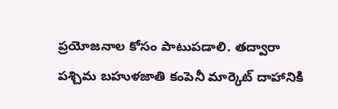ప్రయోజనాల కోసం పాటుపడాలి. తద్వారా పశ్చిమ బహుళజాతి కంపెనీ మార్కెట్ దాహానికి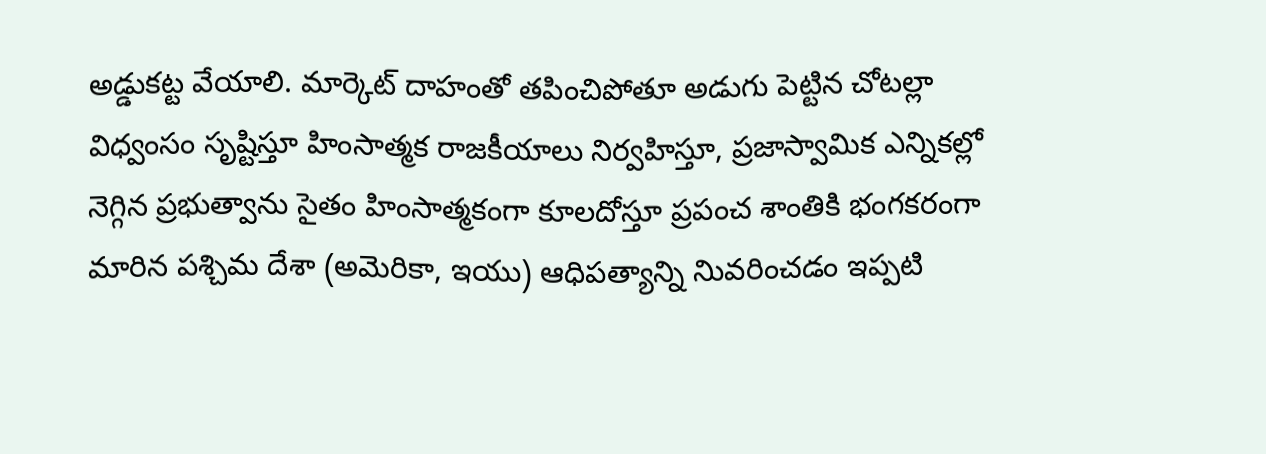అడ్డుకట్ట వేయాలి. మార్కెట్ దాహంతో తపించిపోతూ అడుగు పెట్టిన చోటల్లా విధ్వంసం సృష్టిస్తూ హింసాత్మక రాజకీయాలు నిర్వహిస్తూ, ప్రజాస్వామిక ఎన్నికల్లో నెగ్గిన ప్రభుత్వాను సైతం హింసాత్మకంగా కూలదోస్తూ ప్రపంచ శాంతికి భంగకరంగా మారిన పశ్చిమ దేశా (అమెరికా, ఇయు) ఆధిపత్యాన్ని నిువరించడం ఇప్పటి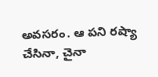అవసరం. ఆ పని రష్యా చేసినా, చైనా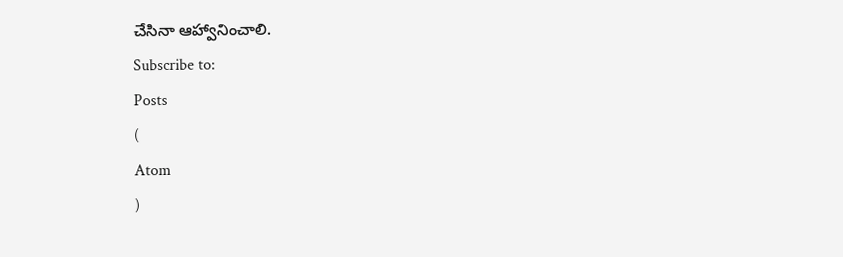చేసినా ఆహ్వానించాలి.
Subscribe to:
Posts
(
Atom
)